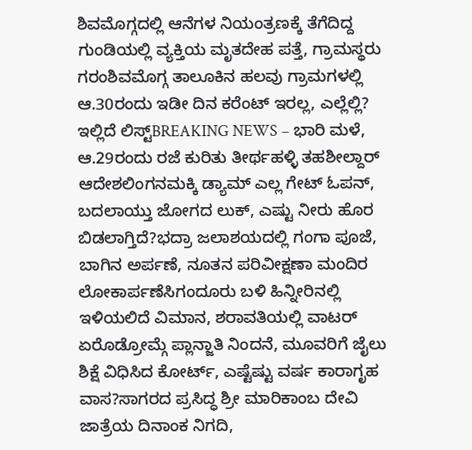ಶಿವಮೊಗ್ಗದಲ್ಲಿ ಆನೆಗಳ ನಿಯಂತ್ರಣಕ್ಕೆ ತೆಗೆದಿದ್ದ ಗುಂಡಿಯಲ್ಲಿ ವ್ಯಕ್ತಿಯ ಮೃತದೇಹ ಪತ್ತೆ, ಗ್ರಾಮಸ್ಥರು ಗರಂಶಿವಮೊಗ್ಗ ತಾಲೂಕಿನ ಹಲವು ಗ್ರಾಮಗಳಲ್ಲಿ ಆ.30ರಂದು ಇಡೀ ದಿನ ಕರೆಂಟ್ ಇರಲ್ಲ, ಎಲ್ಲೆಲ್ಲಿ? ಇಲ್ಲಿದೆ ಲಿಸ್ಟ್BREAKING NEWS – ಭಾರಿ ಮಳೆ, ಆ.29ರಂದು ರಜೆ ಕುರಿತು ತೀರ್ಥಹಳ್ಳಿ ತಹಶೀಲ್ದಾರ್ ಆದೇಶಲಿಂಗನಮಕ್ಕಿ ಡ್ಯಾಮ್ ಎಲ್ಲ ಗೇಟ್ ಓಪನ್, ಬದಲಾಯ್ತು ಜೋಗದ ಲುಕ್, ಎಷ್ಟು ನೀರು ಹೊರ ಬಿಡಲಾಗ್ತಿದೆ?ಭದ್ರಾ ಜಲಾಶಯದಲ್ಲಿ ಗಂಗಾ ಪೂಜೆ, ಬಾಗಿನ ಅರ್ಪಣೆ, ನೂತನ ಪರಿವೀಕ್ಷಣಾ ಮಂದಿರ ಲೋಕಾರ್ಪಣೆಸಿಗಂದೂರು ಬಳಿ ಹಿನ್ನೀರಿನಲ್ಲಿ ಇಳಿಯಲಿದೆ ವಿಮಾನ, ಶರಾವತಿಯಲ್ಲಿ ವಾಟರ್ ಏರೊಡ್ರೋಮ್ಗೆ ಪ್ಲಾನ್ಜಾತಿ ನಿಂದನೆ, ಮೂವರಿಗೆ ಜೈಲು ಶಿಕ್ಷೆ ವಿಧಿಸಿದ ಕೋರ್ಟ್, ಎಷ್ಟೆಷ್ಟು ವರ್ಷ ಕಾರಾಗೃಹ ವಾಸ?ಸಾಗರದ ಪ್ರಸಿದ್ಧ ಶ್ರೀ ಮಾರಿಕಾಂಬ ದೇವಿ ಜಾತ್ರೆಯ ದಿನಾಂಕ ನಿಗದಿ,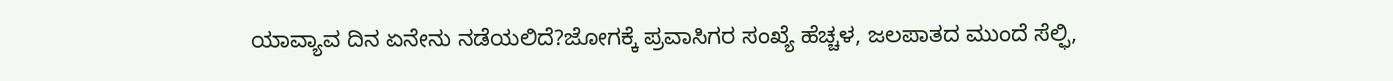ಯಾವ್ಯಾವ ದಿನ ಏನೇನು ನಡೆಯಲಿದೆ?ಜೋಗಕ್ಕೆ ಪ್ರವಾಸಿಗರ ಸಂಖ್ಯೆ ಹೆಚ್ಚಳ, ಜಲಪಾತದ ಮುಂದೆ ಸೆಲ್ಫಿ,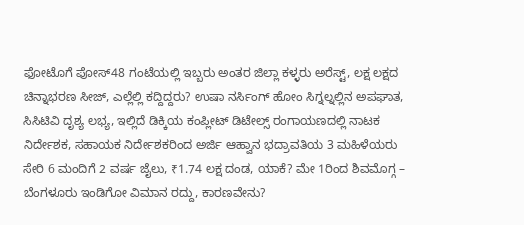ಫೋಟೊಗೆ ಪೋಸ್48 ಗಂಟೆಯಲ್ಲಿ ಇಬ್ಬರು ಅಂತರ ಜಿಲ್ಲಾ ಕಳ್ಳರು ಅರೆಸ್ಟ್, ಲಕ್ಷ ಲಕ್ಷದ ಚಿನ್ನಾಭರಣ ಸೀಜ್, ಎಲ್ಲೆಲ್ಲಿ ಕದ್ದಿದ್ದರು? ಉಷಾ ನರ್ಸಿಂಗ್ ಹೋಂ ಸಿಗ್ನಲ್ನಲ್ಲಿನ ಅಪಘಾತ, ಸಿಸಿಟಿವಿ ದೃಶ್ಯ ಲಭ್ಯ, ಇಲ್ಲಿದೆ ಡಿಕ್ಕಿಯ ಕಂಪ್ಲೀಟ್ ಡಿಟೇಲ್ಸ್ ರಂಗಾಯಣದಲ್ಲಿ ನಾಟಕ ನಿರ್ದೇಶಕ, ಸಹಾಯಕ ನಿರ್ದೇಶಕರಿಂದ ಅರ್ಜಿ ಆಹ್ವಾನ ಭದ್ರಾವತಿಯ 3 ಮಹಿಳೆಯರು ಸೇರಿ 6 ಮಂದಿಗೆ 2 ವರ್ಷ ಜೈಲು, ₹1.74 ಲಕ್ಷ ದಂಡ, ಯಾಕೆ? ಮೇ 1ರಿಂದ ಶಿವಮೊಗ್ಗ – ಬೆಂಗಳೂರು ಇಂಡಿಗೋ ವಿಮಾನ ರದ್ದು, ಕಾರಣವೇನು?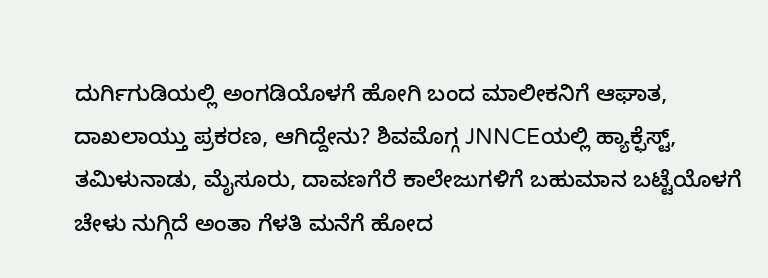ದುರ್ಗಿಗುಡಿಯಲ್ಲಿ ಅಂಗಡಿಯೊಳಗೆ ಹೋಗಿ ಬಂದ ಮಾಲೀಕನಿಗೆ ಆಘಾತ, ದಾಖಲಾಯ್ತು ಪ್ರಕರಣ, ಆಗಿದ್ದೇನು? ಶಿವಮೊಗ್ಗ JNNCEಯಲ್ಲಿ ಹ್ಯಾಕ್ಫೆಸ್ಟ್, ತಮಿಳುನಾಡು, ಮೈಸೂರು, ದಾವಣಗೆರೆ ಕಾಲೇಜುಗಳಿಗೆ ಬಹುಮಾನ ಬಟ್ಟೆಯೊಳಗೆ ಚೇಳು ನುಗ್ಗಿದೆ ಅಂತಾ ಗೆಳತಿ ಮನೆಗೆ ಹೋದ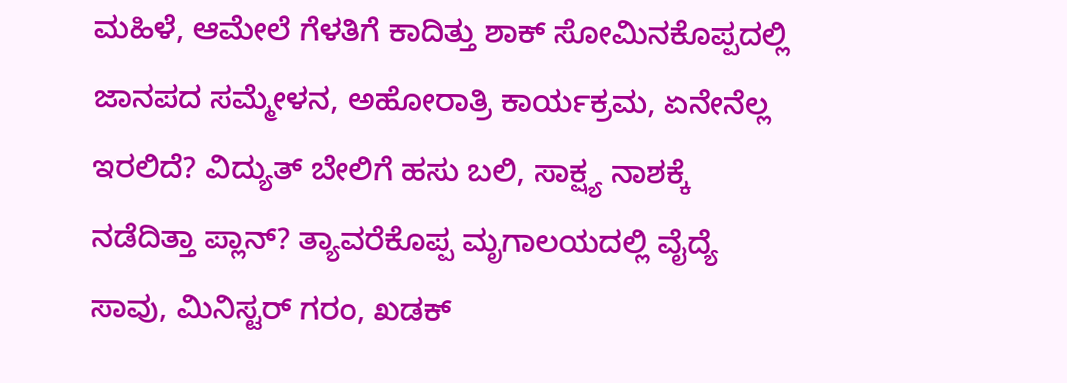ಮಹಿಳೆ, ಆಮೇಲೆ ಗೆಳತಿಗೆ ಕಾದಿತ್ತು ಶಾಕ್ ಸೋಮಿನಕೊಪ್ಪದಲ್ಲಿ ಜಾನಪದ ಸಮ್ಮೇಳನ, ಅಹೋರಾತ್ರಿ ಕಾರ್ಯಕ್ರಮ, ಏನೇನೆಲ್ಲ ಇರಲಿದೆ? ವಿದ್ಯುತ್ ಬೇಲಿಗೆ ಹಸು ಬಲಿ, ಸಾಕ್ಷ್ಯ ನಾಶಕ್ಕೆ ನಡೆದಿತ್ತಾ ಪ್ಲಾನ್? ತ್ಯಾವರೆಕೊಪ್ಪ ಮೃಗಾಲಯದಲ್ಲಿ ವೈದ್ಯೆ ಸಾವು, ಮಿನಿಸ್ಟರ್ ಗರಂ, ಖಡಕ್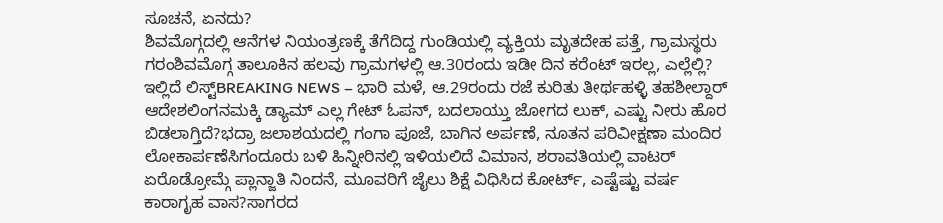ಸೂಚನೆ, ಏನದು?
ಶಿವಮೊಗ್ಗದಲ್ಲಿ ಆನೆಗಳ ನಿಯಂತ್ರಣಕ್ಕೆ ತೆಗೆದಿದ್ದ ಗುಂಡಿಯಲ್ಲಿ ವ್ಯಕ್ತಿಯ ಮೃತದೇಹ ಪತ್ತೆ, ಗ್ರಾಮಸ್ಥರು ಗರಂಶಿವಮೊಗ್ಗ ತಾಲೂಕಿನ ಹಲವು ಗ್ರಾಮಗಳಲ್ಲಿ ಆ.30ರಂದು ಇಡೀ ದಿನ ಕರೆಂಟ್ ಇರಲ್ಲ, ಎಲ್ಲೆಲ್ಲಿ? ಇಲ್ಲಿದೆ ಲಿಸ್ಟ್BREAKING NEWS – ಭಾರಿ ಮಳೆ, ಆ.29ರಂದು ರಜೆ ಕುರಿತು ತೀರ್ಥಹಳ್ಳಿ ತಹಶೀಲ್ದಾರ್ ಆದೇಶಲಿಂಗನಮಕ್ಕಿ ಡ್ಯಾಮ್ ಎಲ್ಲ ಗೇಟ್ ಓಪನ್, ಬದಲಾಯ್ತು ಜೋಗದ ಲುಕ್, ಎಷ್ಟು ನೀರು ಹೊರ ಬಿಡಲಾಗ್ತಿದೆ?ಭದ್ರಾ ಜಲಾಶಯದಲ್ಲಿ ಗಂಗಾ ಪೂಜೆ, ಬಾಗಿನ ಅರ್ಪಣೆ, ನೂತನ ಪರಿವೀಕ್ಷಣಾ ಮಂದಿರ ಲೋಕಾರ್ಪಣೆಸಿಗಂದೂರು ಬಳಿ ಹಿನ್ನೀರಿನಲ್ಲಿ ಇಳಿಯಲಿದೆ ವಿಮಾನ, ಶರಾವತಿಯಲ್ಲಿ ವಾಟರ್ ಏರೊಡ್ರೋಮ್ಗೆ ಪ್ಲಾನ್ಜಾತಿ ನಿಂದನೆ, ಮೂವರಿಗೆ ಜೈಲು ಶಿಕ್ಷೆ ವಿಧಿಸಿದ ಕೋರ್ಟ್, ಎಷ್ಟೆಷ್ಟು ವರ್ಷ ಕಾರಾಗೃಹ ವಾಸ?ಸಾಗರದ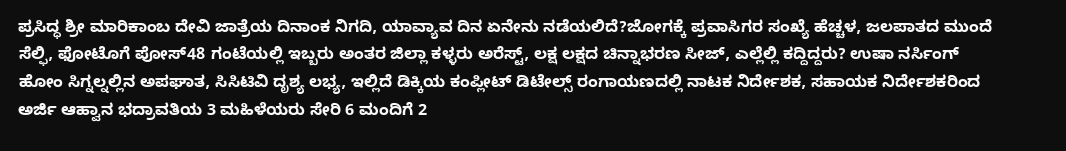ಪ್ರಸಿದ್ಧ ಶ್ರೀ ಮಾರಿಕಾಂಬ ದೇವಿ ಜಾತ್ರೆಯ ದಿನಾಂಕ ನಿಗದಿ, ಯಾವ್ಯಾವ ದಿನ ಏನೇನು ನಡೆಯಲಿದೆ?ಜೋಗಕ್ಕೆ ಪ್ರವಾಸಿಗರ ಸಂಖ್ಯೆ ಹೆಚ್ಚಳ, ಜಲಪಾತದ ಮುಂದೆ ಸೆಲ್ಫಿ, ಫೋಟೊಗೆ ಪೋಸ್48 ಗಂಟೆಯಲ್ಲಿ ಇಬ್ಬರು ಅಂತರ ಜಿಲ್ಲಾ ಕಳ್ಳರು ಅರೆಸ್ಟ್, ಲಕ್ಷ ಲಕ್ಷದ ಚಿನ್ನಾಭರಣ ಸೀಜ್, ಎಲ್ಲೆಲ್ಲಿ ಕದ್ದಿದ್ದರು? ಉಷಾ ನರ್ಸಿಂಗ್ ಹೋಂ ಸಿಗ್ನಲ್ನಲ್ಲಿನ ಅಪಘಾತ, ಸಿಸಿಟಿವಿ ದೃಶ್ಯ ಲಭ್ಯ, ಇಲ್ಲಿದೆ ಡಿಕ್ಕಿಯ ಕಂಪ್ಲೀಟ್ ಡಿಟೇಲ್ಸ್ ರಂಗಾಯಣದಲ್ಲಿ ನಾಟಕ ನಿರ್ದೇಶಕ, ಸಹಾಯಕ ನಿರ್ದೇಶಕರಿಂದ ಅರ್ಜಿ ಆಹ್ವಾನ ಭದ್ರಾವತಿಯ 3 ಮಹಿಳೆಯರು ಸೇರಿ 6 ಮಂದಿಗೆ 2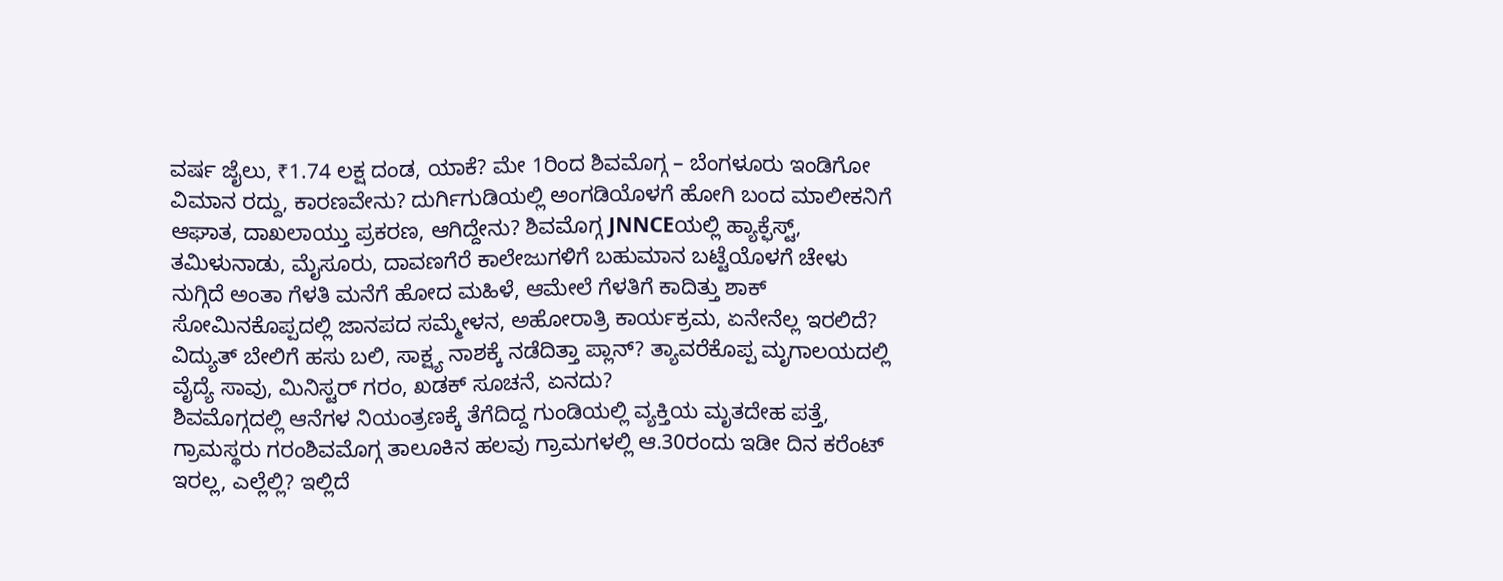ವರ್ಷ ಜೈಲು, ₹1.74 ಲಕ್ಷ ದಂಡ, ಯಾಕೆ? ಮೇ 1ರಿಂದ ಶಿವಮೊಗ್ಗ – ಬೆಂಗಳೂರು ಇಂಡಿಗೋ ವಿಮಾನ ರದ್ದು, ಕಾರಣವೇನು? ದುರ್ಗಿಗುಡಿಯಲ್ಲಿ ಅಂಗಡಿಯೊಳಗೆ ಹೋಗಿ ಬಂದ ಮಾಲೀಕನಿಗೆ ಆಘಾತ, ದಾಖಲಾಯ್ತು ಪ್ರಕರಣ, ಆಗಿದ್ದೇನು? ಶಿವಮೊಗ್ಗ JNNCEಯಲ್ಲಿ ಹ್ಯಾಕ್ಫೆಸ್ಟ್, ತಮಿಳುನಾಡು, ಮೈಸೂರು, ದಾವಣಗೆರೆ ಕಾಲೇಜುಗಳಿಗೆ ಬಹುಮಾನ ಬಟ್ಟೆಯೊಳಗೆ ಚೇಳು ನುಗ್ಗಿದೆ ಅಂತಾ ಗೆಳತಿ ಮನೆಗೆ ಹೋದ ಮಹಿಳೆ, ಆಮೇಲೆ ಗೆಳತಿಗೆ ಕಾದಿತ್ತು ಶಾಕ್ ಸೋಮಿನಕೊಪ್ಪದಲ್ಲಿ ಜಾನಪದ ಸಮ್ಮೇಳನ, ಅಹೋರಾತ್ರಿ ಕಾರ್ಯಕ್ರಮ, ಏನೇನೆಲ್ಲ ಇರಲಿದೆ? ವಿದ್ಯುತ್ ಬೇಲಿಗೆ ಹಸು ಬಲಿ, ಸಾಕ್ಷ್ಯ ನಾಶಕ್ಕೆ ನಡೆದಿತ್ತಾ ಪ್ಲಾನ್? ತ್ಯಾವರೆಕೊಪ್ಪ ಮೃಗಾಲಯದಲ್ಲಿ ವೈದ್ಯೆ ಸಾವು, ಮಿನಿಸ್ಟರ್ ಗರಂ, ಖಡಕ್ ಸೂಚನೆ, ಏನದು?
ಶಿವಮೊಗ್ಗದಲ್ಲಿ ಆನೆಗಳ ನಿಯಂತ್ರಣಕ್ಕೆ ತೆಗೆದಿದ್ದ ಗುಂಡಿಯಲ್ಲಿ ವ್ಯಕ್ತಿಯ ಮೃತದೇಹ ಪತ್ತೆ, ಗ್ರಾಮಸ್ಥರು ಗರಂಶಿವಮೊಗ್ಗ ತಾಲೂಕಿನ ಹಲವು ಗ್ರಾಮಗಳಲ್ಲಿ ಆ.30ರಂದು ಇಡೀ ದಿನ ಕರೆಂಟ್ ಇರಲ್ಲ, ಎಲ್ಲೆಲ್ಲಿ? ಇಲ್ಲಿದೆ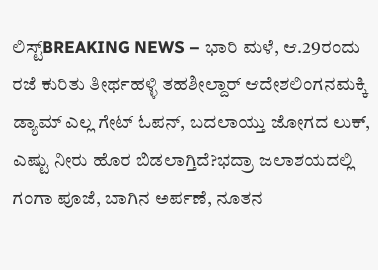ಲಿಸ್ಟ್BREAKING NEWS – ಭಾರಿ ಮಳೆ, ಆ.29ರಂದು ರಜೆ ಕುರಿತು ತೀರ್ಥಹಳ್ಳಿ ತಹಶೀಲ್ದಾರ್ ಆದೇಶಲಿಂಗನಮಕ್ಕಿ ಡ್ಯಾಮ್ ಎಲ್ಲ ಗೇಟ್ ಓಪನ್, ಬದಲಾಯ್ತು ಜೋಗದ ಲುಕ್, ಎಷ್ಟು ನೀರು ಹೊರ ಬಿಡಲಾಗ್ತಿದೆ?ಭದ್ರಾ ಜಲಾಶಯದಲ್ಲಿ ಗಂಗಾ ಪೂಜೆ, ಬಾಗಿನ ಅರ್ಪಣೆ, ನೂತನ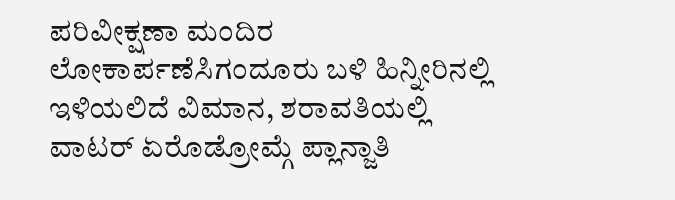ಪರಿವೀಕ್ಷಣಾ ಮಂದಿರ ಲೋಕಾರ್ಪಣೆಸಿಗಂದೂರು ಬಳಿ ಹಿನ್ನೀರಿನಲ್ಲಿ ಇಳಿಯಲಿದೆ ವಿಮಾನ, ಶರಾವತಿಯಲ್ಲಿ ವಾಟರ್ ಏರೊಡ್ರೋಮ್ಗೆ ಪ್ಲಾನ್ಜಾತಿ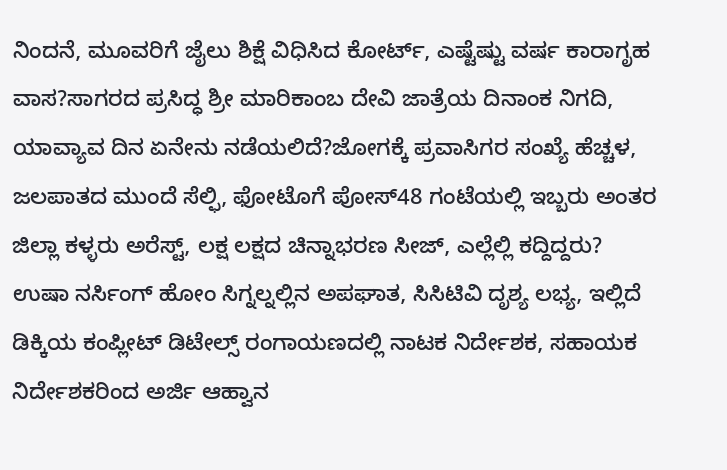ನಿಂದನೆ, ಮೂವರಿಗೆ ಜೈಲು ಶಿಕ್ಷೆ ವಿಧಿಸಿದ ಕೋರ್ಟ್, ಎಷ್ಟೆಷ್ಟು ವರ್ಷ ಕಾರಾಗೃಹ ವಾಸ?ಸಾಗರದ ಪ್ರಸಿದ್ಧ ಶ್ರೀ ಮಾರಿಕಾಂಬ ದೇವಿ ಜಾತ್ರೆಯ ದಿನಾಂಕ ನಿಗದಿ, ಯಾವ್ಯಾವ ದಿನ ಏನೇನು ನಡೆಯಲಿದೆ?ಜೋಗಕ್ಕೆ ಪ್ರವಾಸಿಗರ ಸಂಖ್ಯೆ ಹೆಚ್ಚಳ, ಜಲಪಾತದ ಮುಂದೆ ಸೆಲ್ಫಿ, ಫೋಟೊಗೆ ಪೋಸ್48 ಗಂಟೆಯಲ್ಲಿ ಇಬ್ಬರು ಅಂತರ ಜಿಲ್ಲಾ ಕಳ್ಳರು ಅರೆಸ್ಟ್, ಲಕ್ಷ ಲಕ್ಷದ ಚಿನ್ನಾಭರಣ ಸೀಜ್, ಎಲ್ಲೆಲ್ಲಿ ಕದ್ದಿದ್ದರು? ಉಷಾ ನರ್ಸಿಂಗ್ ಹೋಂ ಸಿಗ್ನಲ್ನಲ್ಲಿನ ಅಪಘಾತ, ಸಿಸಿಟಿವಿ ದೃಶ್ಯ ಲಭ್ಯ, ಇಲ್ಲಿದೆ ಡಿಕ್ಕಿಯ ಕಂಪ್ಲೀಟ್ ಡಿಟೇಲ್ಸ್ ರಂಗಾಯಣದಲ್ಲಿ ನಾಟಕ ನಿರ್ದೇಶಕ, ಸಹಾಯಕ ನಿರ್ದೇಶಕರಿಂದ ಅರ್ಜಿ ಆಹ್ವಾನ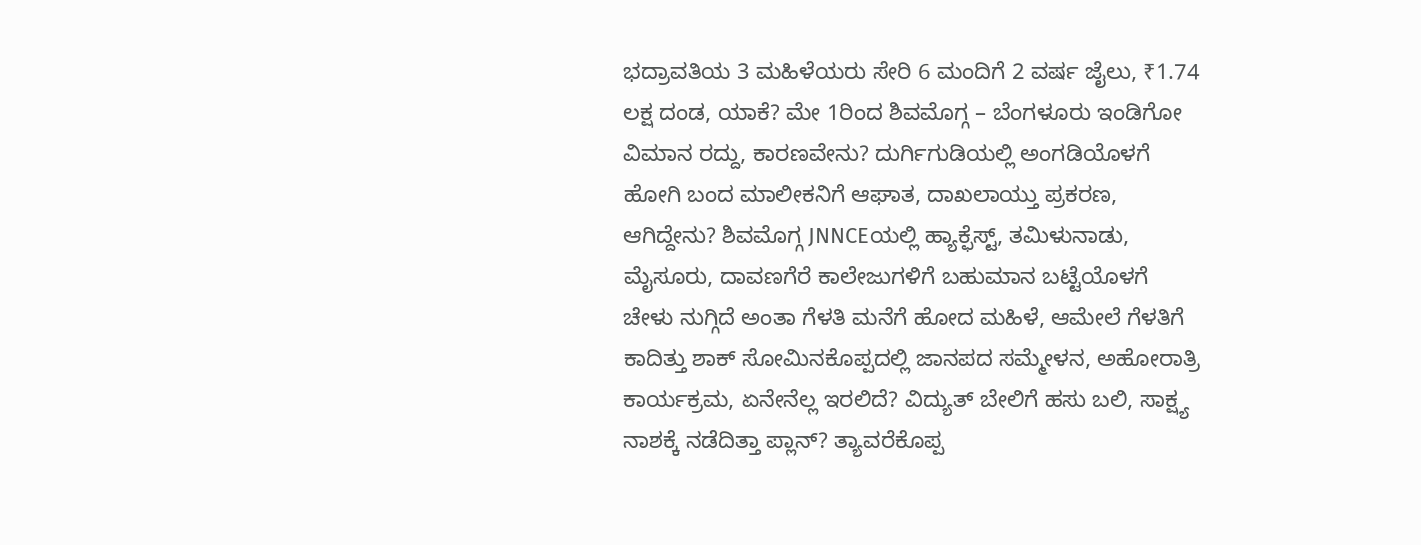ಭದ್ರಾವತಿಯ 3 ಮಹಿಳೆಯರು ಸೇರಿ 6 ಮಂದಿಗೆ 2 ವರ್ಷ ಜೈಲು, ₹1.74 ಲಕ್ಷ ದಂಡ, ಯಾಕೆ? ಮೇ 1ರಿಂದ ಶಿವಮೊಗ್ಗ – ಬೆಂಗಳೂರು ಇಂಡಿಗೋ ವಿಮಾನ ರದ್ದು, ಕಾರಣವೇನು? ದುರ್ಗಿಗುಡಿಯಲ್ಲಿ ಅಂಗಡಿಯೊಳಗೆ ಹೋಗಿ ಬಂದ ಮಾಲೀಕನಿಗೆ ಆಘಾತ, ದಾಖಲಾಯ್ತು ಪ್ರಕರಣ, ಆಗಿದ್ದೇನು? ಶಿವಮೊಗ್ಗ JNNCEಯಲ್ಲಿ ಹ್ಯಾಕ್ಫೆಸ್ಟ್, ತಮಿಳುನಾಡು, ಮೈಸೂರು, ದಾವಣಗೆರೆ ಕಾಲೇಜುಗಳಿಗೆ ಬಹುಮಾನ ಬಟ್ಟೆಯೊಳಗೆ ಚೇಳು ನುಗ್ಗಿದೆ ಅಂತಾ ಗೆಳತಿ ಮನೆಗೆ ಹೋದ ಮಹಿಳೆ, ಆಮೇಲೆ ಗೆಳತಿಗೆ ಕಾದಿತ್ತು ಶಾಕ್ ಸೋಮಿನಕೊಪ್ಪದಲ್ಲಿ ಜಾನಪದ ಸಮ್ಮೇಳನ, ಅಹೋರಾತ್ರಿ ಕಾರ್ಯಕ್ರಮ, ಏನೇನೆಲ್ಲ ಇರಲಿದೆ? ವಿದ್ಯುತ್ ಬೇಲಿಗೆ ಹಸು ಬಲಿ, ಸಾಕ್ಷ್ಯ ನಾಶಕ್ಕೆ ನಡೆದಿತ್ತಾ ಪ್ಲಾನ್? ತ್ಯಾವರೆಕೊಪ್ಪ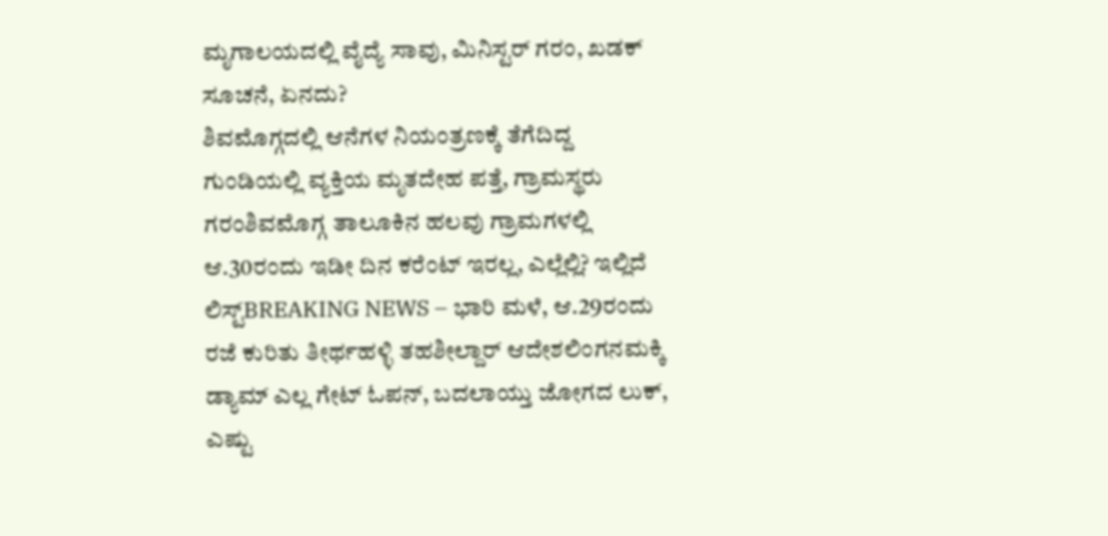ಮೃಗಾಲಯದಲ್ಲಿ ವೈದ್ಯೆ ಸಾವು, ಮಿನಿಸ್ಟರ್ ಗರಂ, ಖಡಕ್ ಸೂಚನೆ, ಏನದು?
ಶಿವಮೊಗ್ಗದಲ್ಲಿ ಆನೆಗಳ ನಿಯಂತ್ರಣಕ್ಕೆ ತೆಗೆದಿದ್ದ ಗುಂಡಿಯಲ್ಲಿ ವ್ಯಕ್ತಿಯ ಮೃತದೇಹ ಪತ್ತೆ, ಗ್ರಾಮಸ್ಥರು ಗರಂಶಿವಮೊಗ್ಗ ತಾಲೂಕಿನ ಹಲವು ಗ್ರಾಮಗಳಲ್ಲಿ ಆ.30ರಂದು ಇಡೀ ದಿನ ಕರೆಂಟ್ ಇರಲ್ಲ, ಎಲ್ಲೆಲ್ಲಿ? ಇಲ್ಲಿದೆ ಲಿಸ್ಟ್BREAKING NEWS – ಭಾರಿ ಮಳೆ, ಆ.29ರಂದು ರಜೆ ಕುರಿತು ತೀರ್ಥಹಳ್ಳಿ ತಹಶೀಲ್ದಾರ್ ಆದೇಶಲಿಂಗನಮಕ್ಕಿ ಡ್ಯಾಮ್ ಎಲ್ಲ ಗೇಟ್ ಓಪನ್, ಬದಲಾಯ್ತು ಜೋಗದ ಲುಕ್, ಎಷ್ಟು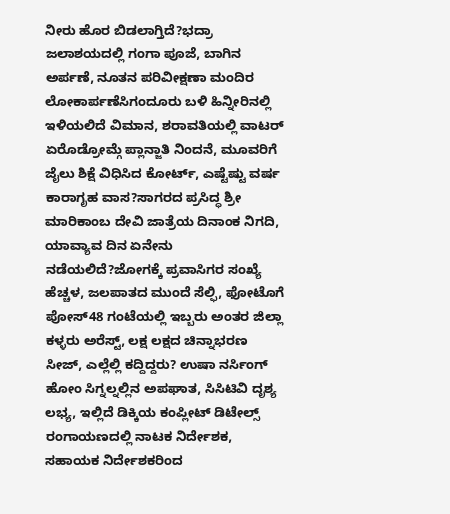ನೀರು ಹೊರ ಬಿಡಲಾಗ್ತಿದೆ?ಭದ್ರಾ ಜಲಾಶಯದಲ್ಲಿ ಗಂಗಾ ಪೂಜೆ, ಬಾಗಿನ ಅರ್ಪಣೆ, ನೂತನ ಪರಿವೀಕ್ಷಣಾ ಮಂದಿರ ಲೋಕಾರ್ಪಣೆಸಿಗಂದೂರು ಬಳಿ ಹಿನ್ನೀರಿನಲ್ಲಿ ಇಳಿಯಲಿದೆ ವಿಮಾನ, ಶರಾವತಿಯಲ್ಲಿ ವಾಟರ್ ಏರೊಡ್ರೋಮ್ಗೆ ಪ್ಲಾನ್ಜಾತಿ ನಿಂದನೆ, ಮೂವರಿಗೆ ಜೈಲು ಶಿಕ್ಷೆ ವಿಧಿಸಿದ ಕೋರ್ಟ್, ಎಷ್ಟೆಷ್ಟು ವರ್ಷ ಕಾರಾಗೃಹ ವಾಸ?ಸಾಗರದ ಪ್ರಸಿದ್ಧ ಶ್ರೀ ಮಾರಿಕಾಂಬ ದೇವಿ ಜಾತ್ರೆಯ ದಿನಾಂಕ ನಿಗದಿ, ಯಾವ್ಯಾವ ದಿನ ಏನೇನು ನಡೆಯಲಿದೆ?ಜೋಗಕ್ಕೆ ಪ್ರವಾಸಿಗರ ಸಂಖ್ಯೆ ಹೆಚ್ಚಳ, ಜಲಪಾತದ ಮುಂದೆ ಸೆಲ್ಫಿ, ಫೋಟೊಗೆ ಪೋಸ್48 ಗಂಟೆಯಲ್ಲಿ ಇಬ್ಬರು ಅಂತರ ಜಿಲ್ಲಾ ಕಳ್ಳರು ಅರೆಸ್ಟ್, ಲಕ್ಷ ಲಕ್ಷದ ಚಿನ್ನಾಭರಣ ಸೀಜ್, ಎಲ್ಲೆಲ್ಲಿ ಕದ್ದಿದ್ದರು? ಉಷಾ ನರ್ಸಿಂಗ್ ಹೋಂ ಸಿಗ್ನಲ್ನಲ್ಲಿನ ಅಪಘಾತ, ಸಿಸಿಟಿವಿ ದೃಶ್ಯ ಲಭ್ಯ, ಇಲ್ಲಿದೆ ಡಿಕ್ಕಿಯ ಕಂಪ್ಲೀಟ್ ಡಿಟೇಲ್ಸ್ ರಂಗಾಯಣದಲ್ಲಿ ನಾಟಕ ನಿರ್ದೇಶಕ, ಸಹಾಯಕ ನಿರ್ದೇಶಕರಿಂದ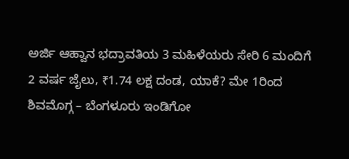ಅರ್ಜಿ ಆಹ್ವಾನ ಭದ್ರಾವತಿಯ 3 ಮಹಿಳೆಯರು ಸೇರಿ 6 ಮಂದಿಗೆ 2 ವರ್ಷ ಜೈಲು, ₹1.74 ಲಕ್ಷ ದಂಡ, ಯಾಕೆ? ಮೇ 1ರಿಂದ ಶಿವಮೊಗ್ಗ – ಬೆಂಗಳೂರು ಇಂಡಿಗೋ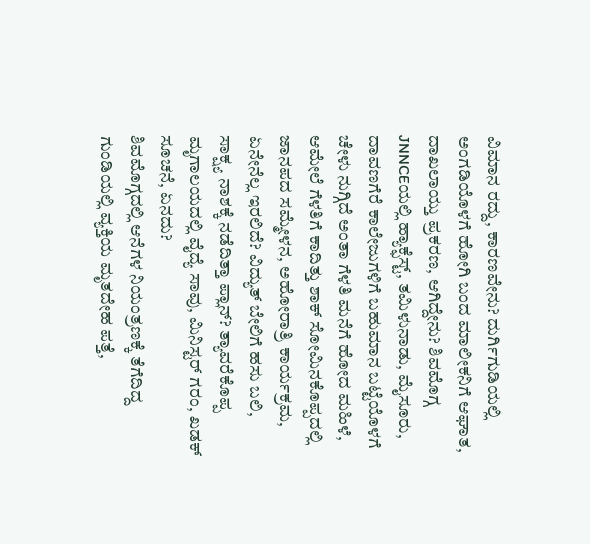ವಿಮಾನ ರದ್ದು, ಕಾರಣವೇನು? ದುರ್ಗಿಗುಡಿಯಲ್ಲಿ ಅಂಗಡಿಯೊಳಗೆ ಹೋಗಿ ಬಂದ ಮಾಲೀಕನಿಗೆ ಆಘಾತ, ದಾಖಲಾಯ್ತು ಪ್ರಕರಣ, ಆಗಿದ್ದೇನು? ಶಿವಮೊಗ್ಗ JNNCEಯಲ್ಲಿ ಹ್ಯಾಕ್ಫೆಸ್ಟ್, ತಮಿಳುನಾಡು, ಮೈಸೂರು, ದಾವಣಗೆರೆ ಕಾಲೇಜುಗಳಿಗೆ ಬಹುಮಾನ ಬಟ್ಟೆಯೊಳಗೆ ಚೇಳು ನುಗ್ಗಿದೆ ಅಂತಾ ಗೆಳತಿ ಮನೆಗೆ ಹೋದ ಮಹಿಳೆ, ಆಮೇಲೆ ಗೆಳತಿಗೆ ಕಾದಿತ್ತು ಶಾಕ್ ಸೋಮಿನಕೊಪ್ಪದಲ್ಲಿ ಜಾನಪದ ಸಮ್ಮೇಳನ, ಅಹೋರಾತ್ರಿ ಕಾರ್ಯಕ್ರಮ, ಏನೇನೆಲ್ಲ ಇರಲಿದೆ? ವಿದ್ಯುತ್ ಬೇಲಿಗೆ ಹಸು ಬಲಿ, ಸಾಕ್ಷ್ಯ ನಾಶಕ್ಕೆ ನಡೆದಿತ್ತಾ ಪ್ಲಾನ್? ತ್ಯಾವರೆಕೊಪ್ಪ ಮೃಗಾಲಯದಲ್ಲಿ ವೈದ್ಯೆ ಸಾವು, ಮಿನಿಸ್ಟರ್ ಗರಂ, ಖಡಕ್ ಸೂಚನೆ, ಏನದು?
ಶಿವಮೊಗ್ಗದಲ್ಲಿ ಆನೆಗಳ ನಿಯಂತ್ರಣಕ್ಕೆ ತೆಗೆದಿದ್ದ ಗುಂಡಿಯಲ್ಲಿ ವ್ಯಕ್ತಿಯ ಮೃತದೇಹ ಪತ್ತೆ,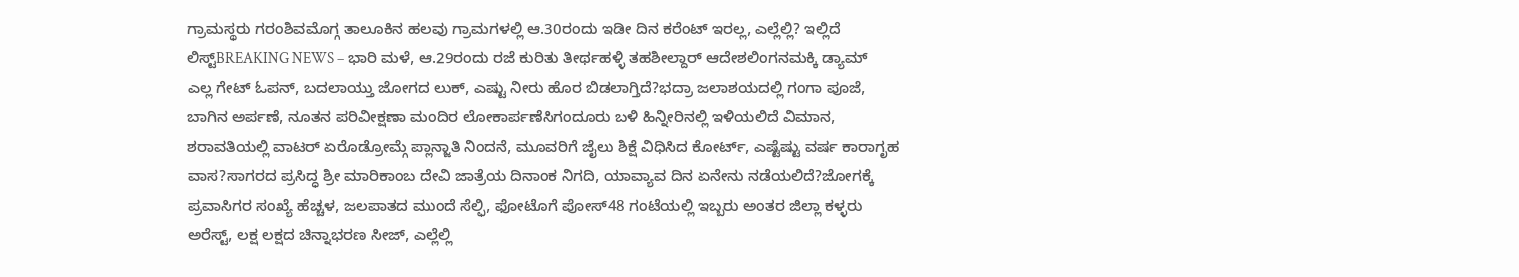ಗ್ರಾಮಸ್ಥರು ಗರಂಶಿವಮೊಗ್ಗ ತಾಲೂಕಿನ ಹಲವು ಗ್ರಾಮಗಳಲ್ಲಿ ಆ.30ರಂದು ಇಡೀ ದಿನ ಕರೆಂಟ್ ಇರಲ್ಲ, ಎಲ್ಲೆಲ್ಲಿ? ಇಲ್ಲಿದೆ ಲಿಸ್ಟ್BREAKING NEWS – ಭಾರಿ ಮಳೆ, ಆ.29ರಂದು ರಜೆ ಕುರಿತು ತೀರ್ಥಹಳ್ಳಿ ತಹಶೀಲ್ದಾರ್ ಆದೇಶಲಿಂಗನಮಕ್ಕಿ ಡ್ಯಾಮ್ ಎಲ್ಲ ಗೇಟ್ ಓಪನ್, ಬದಲಾಯ್ತು ಜೋಗದ ಲುಕ್, ಎಷ್ಟು ನೀರು ಹೊರ ಬಿಡಲಾಗ್ತಿದೆ?ಭದ್ರಾ ಜಲಾಶಯದಲ್ಲಿ ಗಂಗಾ ಪೂಜೆ, ಬಾಗಿನ ಅರ್ಪಣೆ, ನೂತನ ಪರಿವೀಕ್ಷಣಾ ಮಂದಿರ ಲೋಕಾರ್ಪಣೆಸಿಗಂದೂರು ಬಳಿ ಹಿನ್ನೀರಿನಲ್ಲಿ ಇಳಿಯಲಿದೆ ವಿಮಾನ, ಶರಾವತಿಯಲ್ಲಿ ವಾಟರ್ ಏರೊಡ್ರೋಮ್ಗೆ ಪ್ಲಾನ್ಜಾತಿ ನಿಂದನೆ, ಮೂವರಿಗೆ ಜೈಲು ಶಿಕ್ಷೆ ವಿಧಿಸಿದ ಕೋರ್ಟ್, ಎಷ್ಟೆಷ್ಟು ವರ್ಷ ಕಾರಾಗೃಹ ವಾಸ?ಸಾಗರದ ಪ್ರಸಿದ್ಧ ಶ್ರೀ ಮಾರಿಕಾಂಬ ದೇವಿ ಜಾತ್ರೆಯ ದಿನಾಂಕ ನಿಗದಿ, ಯಾವ್ಯಾವ ದಿನ ಏನೇನು ನಡೆಯಲಿದೆ?ಜೋಗಕ್ಕೆ ಪ್ರವಾಸಿಗರ ಸಂಖ್ಯೆ ಹೆಚ್ಚಳ, ಜಲಪಾತದ ಮುಂದೆ ಸೆಲ್ಫಿ, ಫೋಟೊಗೆ ಪೋಸ್48 ಗಂಟೆಯಲ್ಲಿ ಇಬ್ಬರು ಅಂತರ ಜಿಲ್ಲಾ ಕಳ್ಳರು ಅರೆಸ್ಟ್, ಲಕ್ಷ ಲಕ್ಷದ ಚಿನ್ನಾಭರಣ ಸೀಜ್, ಎಲ್ಲೆಲ್ಲಿ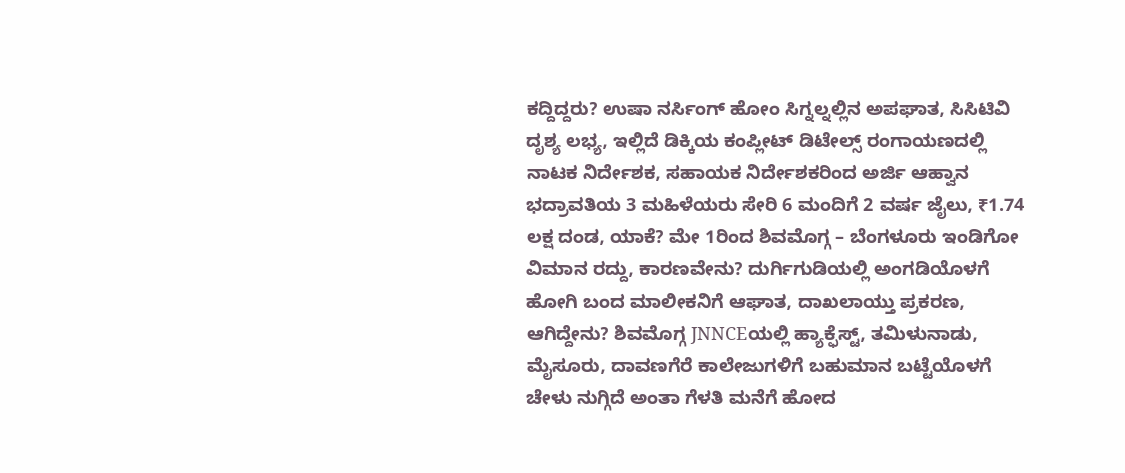ಕದ್ದಿದ್ದರು? ಉಷಾ ನರ್ಸಿಂಗ್ ಹೋಂ ಸಿಗ್ನಲ್ನಲ್ಲಿನ ಅಪಘಾತ, ಸಿಸಿಟಿವಿ ದೃಶ್ಯ ಲಭ್ಯ, ಇಲ್ಲಿದೆ ಡಿಕ್ಕಿಯ ಕಂಪ್ಲೀಟ್ ಡಿಟೇಲ್ಸ್ ರಂಗಾಯಣದಲ್ಲಿ ನಾಟಕ ನಿರ್ದೇಶಕ, ಸಹಾಯಕ ನಿರ್ದೇಶಕರಿಂದ ಅರ್ಜಿ ಆಹ್ವಾನ ಭದ್ರಾವತಿಯ 3 ಮಹಿಳೆಯರು ಸೇರಿ 6 ಮಂದಿಗೆ 2 ವರ್ಷ ಜೈಲು, ₹1.74 ಲಕ್ಷ ದಂಡ, ಯಾಕೆ? ಮೇ 1ರಿಂದ ಶಿವಮೊಗ್ಗ – ಬೆಂಗಳೂರು ಇಂಡಿಗೋ ವಿಮಾನ ರದ್ದು, ಕಾರಣವೇನು? ದುರ್ಗಿಗುಡಿಯಲ್ಲಿ ಅಂಗಡಿಯೊಳಗೆ ಹೋಗಿ ಬಂದ ಮಾಲೀಕನಿಗೆ ಆಘಾತ, ದಾಖಲಾಯ್ತು ಪ್ರಕರಣ, ಆಗಿದ್ದೇನು? ಶಿವಮೊಗ್ಗ JNNCEಯಲ್ಲಿ ಹ್ಯಾಕ್ಫೆಸ್ಟ್, ತಮಿಳುನಾಡು, ಮೈಸೂರು, ದಾವಣಗೆರೆ ಕಾಲೇಜುಗಳಿಗೆ ಬಹುಮಾನ ಬಟ್ಟೆಯೊಳಗೆ ಚೇಳು ನುಗ್ಗಿದೆ ಅಂತಾ ಗೆಳತಿ ಮನೆಗೆ ಹೋದ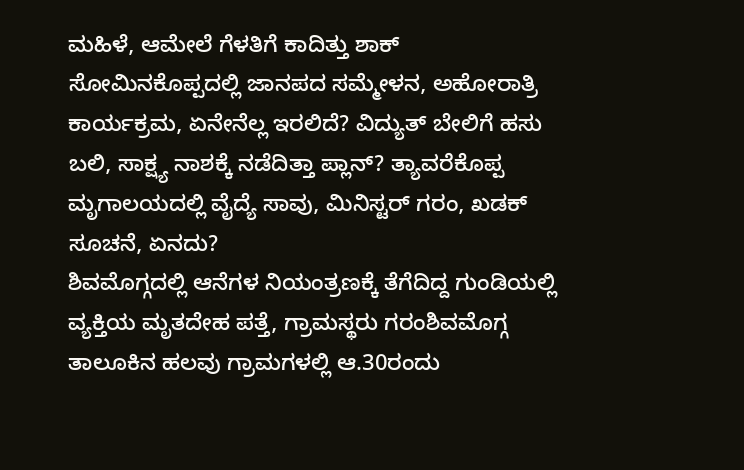ಮಹಿಳೆ, ಆಮೇಲೆ ಗೆಳತಿಗೆ ಕಾದಿತ್ತು ಶಾಕ್ ಸೋಮಿನಕೊಪ್ಪದಲ್ಲಿ ಜಾನಪದ ಸಮ್ಮೇಳನ, ಅಹೋರಾತ್ರಿ ಕಾರ್ಯಕ್ರಮ, ಏನೇನೆಲ್ಲ ಇರಲಿದೆ? ವಿದ್ಯುತ್ ಬೇಲಿಗೆ ಹಸು ಬಲಿ, ಸಾಕ್ಷ್ಯ ನಾಶಕ್ಕೆ ನಡೆದಿತ್ತಾ ಪ್ಲಾನ್? ತ್ಯಾವರೆಕೊಪ್ಪ ಮೃಗಾಲಯದಲ್ಲಿ ವೈದ್ಯೆ ಸಾವು, ಮಿನಿಸ್ಟರ್ ಗರಂ, ಖಡಕ್ ಸೂಚನೆ, ಏನದು?
ಶಿವಮೊಗ್ಗದಲ್ಲಿ ಆನೆಗಳ ನಿಯಂತ್ರಣಕ್ಕೆ ತೆಗೆದಿದ್ದ ಗುಂಡಿಯಲ್ಲಿ ವ್ಯಕ್ತಿಯ ಮೃತದೇಹ ಪತ್ತೆ, ಗ್ರಾಮಸ್ಥರು ಗರಂಶಿವಮೊಗ್ಗ ತಾಲೂಕಿನ ಹಲವು ಗ್ರಾಮಗಳಲ್ಲಿ ಆ.30ರಂದು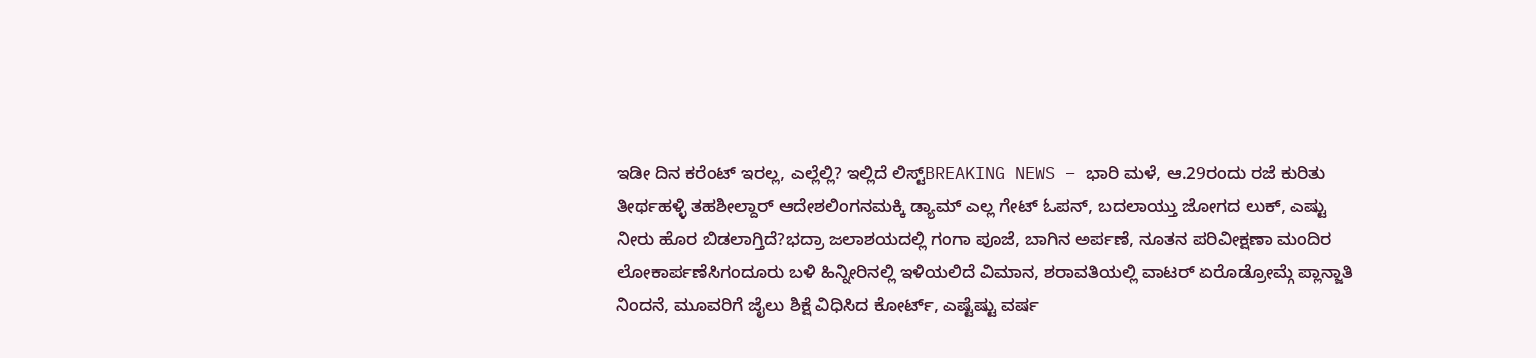ಇಡೀ ದಿನ ಕರೆಂಟ್ ಇರಲ್ಲ, ಎಲ್ಲೆಲ್ಲಿ? ಇಲ್ಲಿದೆ ಲಿಸ್ಟ್BREAKING NEWS – ಭಾರಿ ಮಳೆ, ಆ.29ರಂದು ರಜೆ ಕುರಿತು ತೀರ್ಥಹಳ್ಳಿ ತಹಶೀಲ್ದಾರ್ ಆದೇಶಲಿಂಗನಮಕ್ಕಿ ಡ್ಯಾಮ್ ಎಲ್ಲ ಗೇಟ್ ಓಪನ್, ಬದಲಾಯ್ತು ಜೋಗದ ಲುಕ್, ಎಷ್ಟು ನೀರು ಹೊರ ಬಿಡಲಾಗ್ತಿದೆ?ಭದ್ರಾ ಜಲಾಶಯದಲ್ಲಿ ಗಂಗಾ ಪೂಜೆ, ಬಾಗಿನ ಅರ್ಪಣೆ, ನೂತನ ಪರಿವೀಕ್ಷಣಾ ಮಂದಿರ ಲೋಕಾರ್ಪಣೆಸಿಗಂದೂರು ಬಳಿ ಹಿನ್ನೀರಿನಲ್ಲಿ ಇಳಿಯಲಿದೆ ವಿಮಾನ, ಶರಾವತಿಯಲ್ಲಿ ವಾಟರ್ ಏರೊಡ್ರೋಮ್ಗೆ ಪ್ಲಾನ್ಜಾತಿ ನಿಂದನೆ, ಮೂವರಿಗೆ ಜೈಲು ಶಿಕ್ಷೆ ವಿಧಿಸಿದ ಕೋರ್ಟ್, ಎಷ್ಟೆಷ್ಟು ವರ್ಷ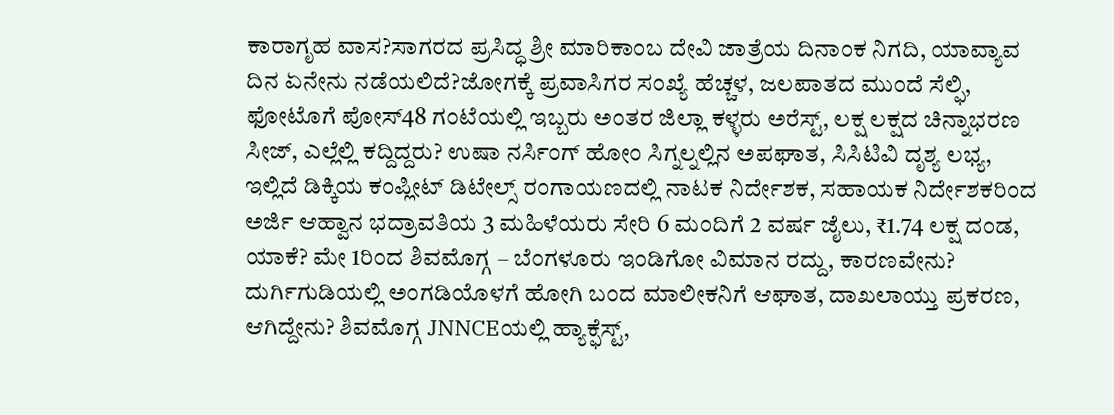ಕಾರಾಗೃಹ ವಾಸ?ಸಾಗರದ ಪ್ರಸಿದ್ಧ ಶ್ರೀ ಮಾರಿಕಾಂಬ ದೇವಿ ಜಾತ್ರೆಯ ದಿನಾಂಕ ನಿಗದಿ, ಯಾವ್ಯಾವ ದಿನ ಏನೇನು ನಡೆಯಲಿದೆ?ಜೋಗಕ್ಕೆ ಪ್ರವಾಸಿಗರ ಸಂಖ್ಯೆ ಹೆಚ್ಚಳ, ಜಲಪಾತದ ಮುಂದೆ ಸೆಲ್ಫಿ, ಫೋಟೊಗೆ ಪೋಸ್48 ಗಂಟೆಯಲ್ಲಿ ಇಬ್ಬರು ಅಂತರ ಜಿಲ್ಲಾ ಕಳ್ಳರು ಅರೆಸ್ಟ್, ಲಕ್ಷ ಲಕ್ಷದ ಚಿನ್ನಾಭರಣ ಸೀಜ್, ಎಲ್ಲೆಲ್ಲಿ ಕದ್ದಿದ್ದರು? ಉಷಾ ನರ್ಸಿಂಗ್ ಹೋಂ ಸಿಗ್ನಲ್ನಲ್ಲಿನ ಅಪಘಾತ, ಸಿಸಿಟಿವಿ ದೃಶ್ಯ ಲಭ್ಯ, ಇಲ್ಲಿದೆ ಡಿಕ್ಕಿಯ ಕಂಪ್ಲೀಟ್ ಡಿಟೇಲ್ಸ್ ರಂಗಾಯಣದಲ್ಲಿ ನಾಟಕ ನಿರ್ದೇಶಕ, ಸಹಾಯಕ ನಿರ್ದೇಶಕರಿಂದ ಅರ್ಜಿ ಆಹ್ವಾನ ಭದ್ರಾವತಿಯ 3 ಮಹಿಳೆಯರು ಸೇರಿ 6 ಮಂದಿಗೆ 2 ವರ್ಷ ಜೈಲು, ₹1.74 ಲಕ್ಷ ದಂಡ, ಯಾಕೆ? ಮೇ 1ರಿಂದ ಶಿವಮೊಗ್ಗ – ಬೆಂಗಳೂರು ಇಂಡಿಗೋ ವಿಮಾನ ರದ್ದು, ಕಾರಣವೇನು? ದುರ್ಗಿಗುಡಿಯಲ್ಲಿ ಅಂಗಡಿಯೊಳಗೆ ಹೋಗಿ ಬಂದ ಮಾಲೀಕನಿಗೆ ಆಘಾತ, ದಾಖಲಾಯ್ತು ಪ್ರಕರಣ, ಆಗಿದ್ದೇನು? ಶಿವಮೊಗ್ಗ JNNCEಯಲ್ಲಿ ಹ್ಯಾಕ್ಫೆಸ್ಟ್,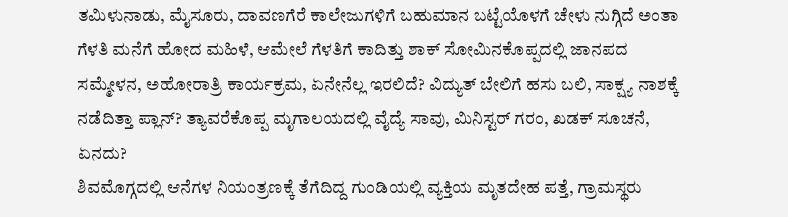ತಮಿಳುನಾಡು, ಮೈಸೂರು, ದಾವಣಗೆರೆ ಕಾಲೇಜುಗಳಿಗೆ ಬಹುಮಾನ ಬಟ್ಟೆಯೊಳಗೆ ಚೇಳು ನುಗ್ಗಿದೆ ಅಂತಾ ಗೆಳತಿ ಮನೆಗೆ ಹೋದ ಮಹಿಳೆ, ಆಮೇಲೆ ಗೆಳತಿಗೆ ಕಾದಿತ್ತು ಶಾಕ್ ಸೋಮಿನಕೊಪ್ಪದಲ್ಲಿ ಜಾನಪದ ಸಮ್ಮೇಳನ, ಅಹೋರಾತ್ರಿ ಕಾರ್ಯಕ್ರಮ, ಏನೇನೆಲ್ಲ ಇರಲಿದೆ? ವಿದ್ಯುತ್ ಬೇಲಿಗೆ ಹಸು ಬಲಿ, ಸಾಕ್ಷ್ಯ ನಾಶಕ್ಕೆ ನಡೆದಿತ್ತಾ ಪ್ಲಾನ್? ತ್ಯಾವರೆಕೊಪ್ಪ ಮೃಗಾಲಯದಲ್ಲಿ ವೈದ್ಯೆ ಸಾವು, ಮಿನಿಸ್ಟರ್ ಗರಂ, ಖಡಕ್ ಸೂಚನೆ, ಏನದು?
ಶಿವಮೊಗ್ಗದಲ್ಲಿ ಆನೆಗಳ ನಿಯಂತ್ರಣಕ್ಕೆ ತೆಗೆದಿದ್ದ ಗುಂಡಿಯಲ್ಲಿ ವ್ಯಕ್ತಿಯ ಮೃತದೇಹ ಪತ್ತೆ, ಗ್ರಾಮಸ್ಥರು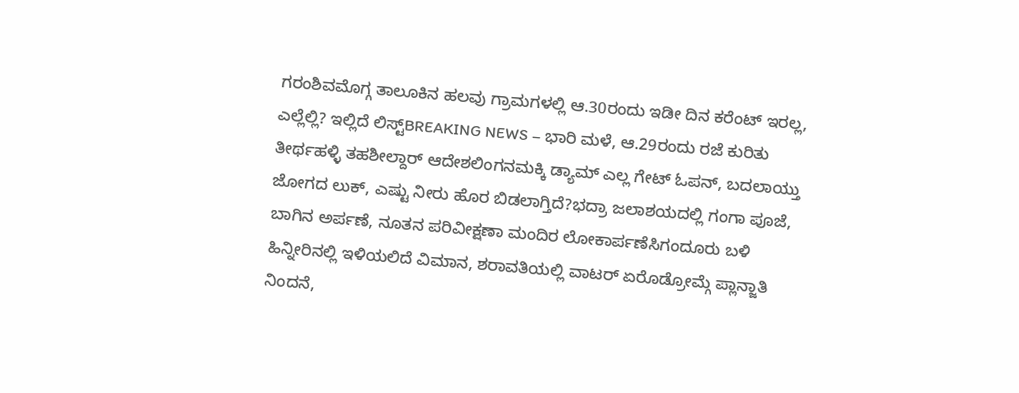ಗರಂಶಿವಮೊಗ್ಗ ತಾಲೂಕಿನ ಹಲವು ಗ್ರಾಮಗಳಲ್ಲಿ ಆ.30ರಂದು ಇಡೀ ದಿನ ಕರೆಂಟ್ ಇರಲ್ಲ, ಎಲ್ಲೆಲ್ಲಿ? ಇಲ್ಲಿದೆ ಲಿಸ್ಟ್BREAKING NEWS – ಭಾರಿ ಮಳೆ, ಆ.29ರಂದು ರಜೆ ಕುರಿತು ತೀರ್ಥಹಳ್ಳಿ ತಹಶೀಲ್ದಾರ್ ಆದೇಶಲಿಂಗನಮಕ್ಕಿ ಡ್ಯಾಮ್ ಎಲ್ಲ ಗೇಟ್ ಓಪನ್, ಬದಲಾಯ್ತು ಜೋಗದ ಲುಕ್, ಎಷ್ಟು ನೀರು ಹೊರ ಬಿಡಲಾಗ್ತಿದೆ?ಭದ್ರಾ ಜಲಾಶಯದಲ್ಲಿ ಗಂಗಾ ಪೂಜೆ, ಬಾಗಿನ ಅರ್ಪಣೆ, ನೂತನ ಪರಿವೀಕ್ಷಣಾ ಮಂದಿರ ಲೋಕಾರ್ಪಣೆಸಿಗಂದೂರು ಬಳಿ ಹಿನ್ನೀರಿನಲ್ಲಿ ಇಳಿಯಲಿದೆ ವಿಮಾನ, ಶರಾವತಿಯಲ್ಲಿ ವಾಟರ್ ಏರೊಡ್ರೋಮ್ಗೆ ಪ್ಲಾನ್ಜಾತಿ ನಿಂದನೆ,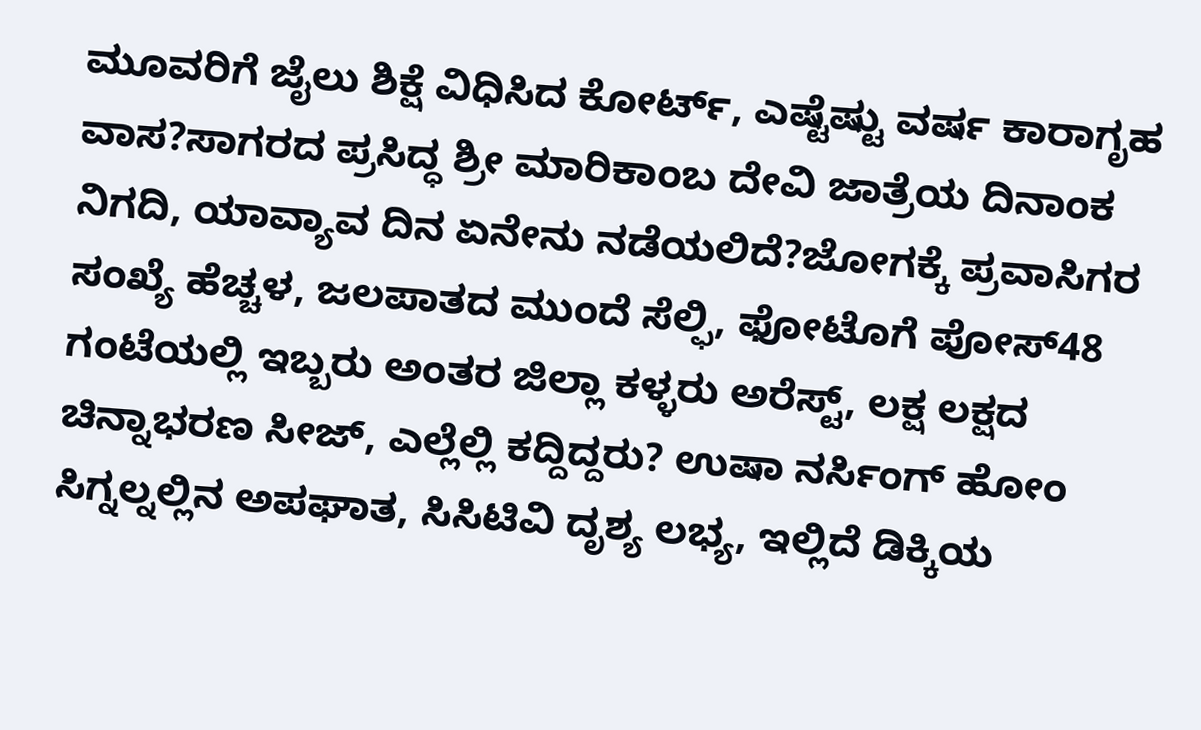ಮೂವರಿಗೆ ಜೈಲು ಶಿಕ್ಷೆ ವಿಧಿಸಿದ ಕೋರ್ಟ್, ಎಷ್ಟೆಷ್ಟು ವರ್ಷ ಕಾರಾಗೃಹ ವಾಸ?ಸಾಗರದ ಪ್ರಸಿದ್ಧ ಶ್ರೀ ಮಾರಿಕಾಂಬ ದೇವಿ ಜಾತ್ರೆಯ ದಿನಾಂಕ ನಿಗದಿ, ಯಾವ್ಯಾವ ದಿನ ಏನೇನು ನಡೆಯಲಿದೆ?ಜೋಗಕ್ಕೆ ಪ್ರವಾಸಿಗರ ಸಂಖ್ಯೆ ಹೆಚ್ಚಳ, ಜಲಪಾತದ ಮುಂದೆ ಸೆಲ್ಫಿ, ಫೋಟೊಗೆ ಪೋಸ್48 ಗಂಟೆಯಲ್ಲಿ ಇಬ್ಬರು ಅಂತರ ಜಿಲ್ಲಾ ಕಳ್ಳರು ಅರೆಸ್ಟ್, ಲಕ್ಷ ಲಕ್ಷದ ಚಿನ್ನಾಭರಣ ಸೀಜ್, ಎಲ್ಲೆಲ್ಲಿ ಕದ್ದಿದ್ದರು? ಉಷಾ ನರ್ಸಿಂಗ್ ಹೋಂ ಸಿಗ್ನಲ್ನಲ್ಲಿನ ಅಪಘಾತ, ಸಿಸಿಟಿವಿ ದೃಶ್ಯ ಲಭ್ಯ, ಇಲ್ಲಿದೆ ಡಿಕ್ಕಿಯ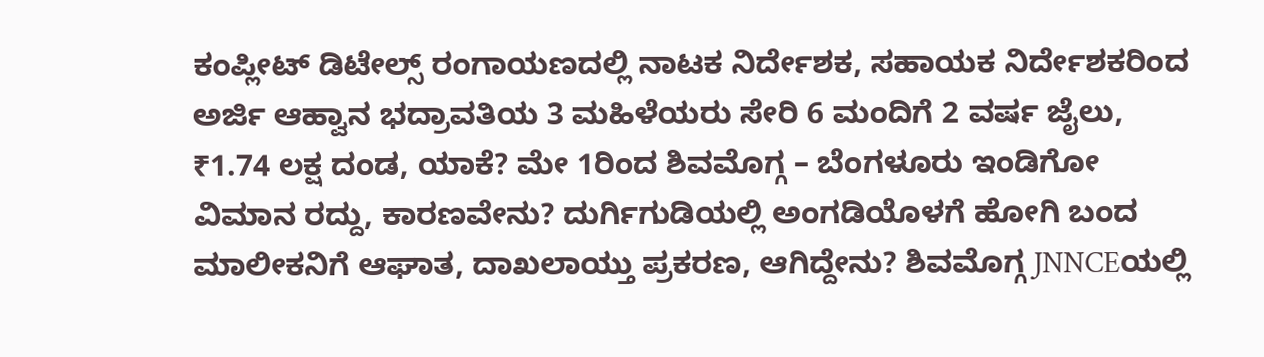ಕಂಪ್ಲೀಟ್ ಡಿಟೇಲ್ಸ್ ರಂಗಾಯಣದಲ್ಲಿ ನಾಟಕ ನಿರ್ದೇಶಕ, ಸಹಾಯಕ ನಿರ್ದೇಶಕರಿಂದ ಅರ್ಜಿ ಆಹ್ವಾನ ಭದ್ರಾವತಿಯ 3 ಮಹಿಳೆಯರು ಸೇರಿ 6 ಮಂದಿಗೆ 2 ವರ್ಷ ಜೈಲು, ₹1.74 ಲಕ್ಷ ದಂಡ, ಯಾಕೆ? ಮೇ 1ರಿಂದ ಶಿವಮೊಗ್ಗ – ಬೆಂಗಳೂರು ಇಂಡಿಗೋ ವಿಮಾನ ರದ್ದು, ಕಾರಣವೇನು? ದುರ್ಗಿಗುಡಿಯಲ್ಲಿ ಅಂಗಡಿಯೊಳಗೆ ಹೋಗಿ ಬಂದ ಮಾಲೀಕನಿಗೆ ಆಘಾತ, ದಾಖಲಾಯ್ತು ಪ್ರಕರಣ, ಆಗಿದ್ದೇನು? ಶಿವಮೊಗ್ಗ JNNCEಯಲ್ಲಿ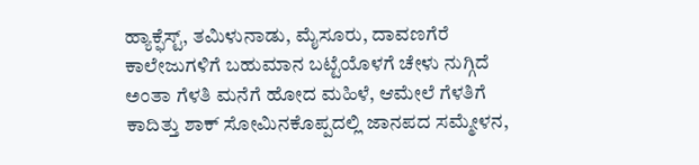ಹ್ಯಾಕ್ಫೆಸ್ಟ್, ತಮಿಳುನಾಡು, ಮೈಸೂರು, ದಾವಣಗೆರೆ ಕಾಲೇಜುಗಳಿಗೆ ಬಹುಮಾನ ಬಟ್ಟೆಯೊಳಗೆ ಚೇಳು ನುಗ್ಗಿದೆ ಅಂತಾ ಗೆಳತಿ ಮನೆಗೆ ಹೋದ ಮಹಿಳೆ, ಆಮೇಲೆ ಗೆಳತಿಗೆ ಕಾದಿತ್ತು ಶಾಕ್ ಸೋಮಿನಕೊಪ್ಪದಲ್ಲಿ ಜಾನಪದ ಸಮ್ಮೇಳನ,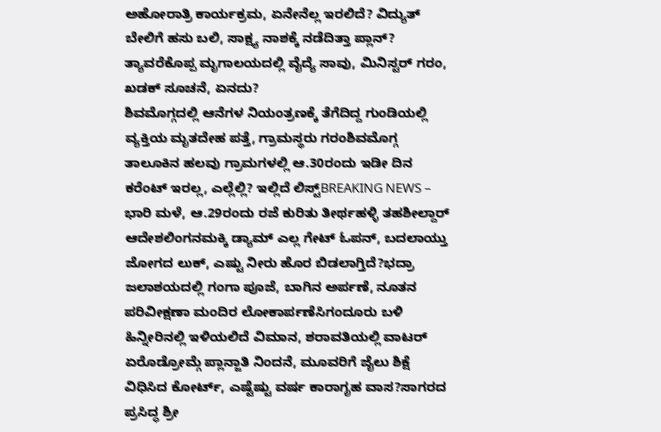ಅಹೋರಾತ್ರಿ ಕಾರ್ಯಕ್ರಮ, ಏನೇನೆಲ್ಲ ಇರಲಿದೆ? ವಿದ್ಯುತ್ ಬೇಲಿಗೆ ಹಸು ಬಲಿ, ಸಾಕ್ಷ್ಯ ನಾಶಕ್ಕೆ ನಡೆದಿತ್ತಾ ಪ್ಲಾನ್? ತ್ಯಾವರೆಕೊಪ್ಪ ಮೃಗಾಲಯದಲ್ಲಿ ವೈದ್ಯೆ ಸಾವು, ಮಿನಿಸ್ಟರ್ ಗರಂ, ಖಡಕ್ ಸೂಚನೆ, ಏನದು?
ಶಿವಮೊಗ್ಗದಲ್ಲಿ ಆನೆಗಳ ನಿಯಂತ್ರಣಕ್ಕೆ ತೆಗೆದಿದ್ದ ಗುಂಡಿಯಲ್ಲಿ ವ್ಯಕ್ತಿಯ ಮೃತದೇಹ ಪತ್ತೆ, ಗ್ರಾಮಸ್ಥರು ಗರಂಶಿವಮೊಗ್ಗ ತಾಲೂಕಿನ ಹಲವು ಗ್ರಾಮಗಳಲ್ಲಿ ಆ.30ರಂದು ಇಡೀ ದಿನ ಕರೆಂಟ್ ಇರಲ್ಲ, ಎಲ್ಲೆಲ್ಲಿ? ಇಲ್ಲಿದೆ ಲಿಸ್ಟ್BREAKING NEWS – ಭಾರಿ ಮಳೆ, ಆ.29ರಂದು ರಜೆ ಕುರಿತು ತೀರ್ಥಹಳ್ಳಿ ತಹಶೀಲ್ದಾರ್ ಆದೇಶಲಿಂಗನಮಕ್ಕಿ ಡ್ಯಾಮ್ ಎಲ್ಲ ಗೇಟ್ ಓಪನ್, ಬದಲಾಯ್ತು ಜೋಗದ ಲುಕ್, ಎಷ್ಟು ನೀರು ಹೊರ ಬಿಡಲಾಗ್ತಿದೆ?ಭದ್ರಾ ಜಲಾಶಯದಲ್ಲಿ ಗಂಗಾ ಪೂಜೆ, ಬಾಗಿನ ಅರ್ಪಣೆ, ನೂತನ ಪರಿವೀಕ್ಷಣಾ ಮಂದಿರ ಲೋಕಾರ್ಪಣೆಸಿಗಂದೂರು ಬಳಿ ಹಿನ್ನೀರಿನಲ್ಲಿ ಇಳಿಯಲಿದೆ ವಿಮಾನ, ಶರಾವತಿಯಲ್ಲಿ ವಾಟರ್ ಏರೊಡ್ರೋಮ್ಗೆ ಪ್ಲಾನ್ಜಾತಿ ನಿಂದನೆ, ಮೂವರಿಗೆ ಜೈಲು ಶಿಕ್ಷೆ ವಿಧಿಸಿದ ಕೋರ್ಟ್, ಎಷ್ಟೆಷ್ಟು ವರ್ಷ ಕಾರಾಗೃಹ ವಾಸ?ಸಾಗರದ ಪ್ರಸಿದ್ಧ ಶ್ರೀ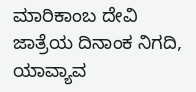ಮಾರಿಕಾಂಬ ದೇವಿ ಜಾತ್ರೆಯ ದಿನಾಂಕ ನಿಗದಿ, ಯಾವ್ಯಾವ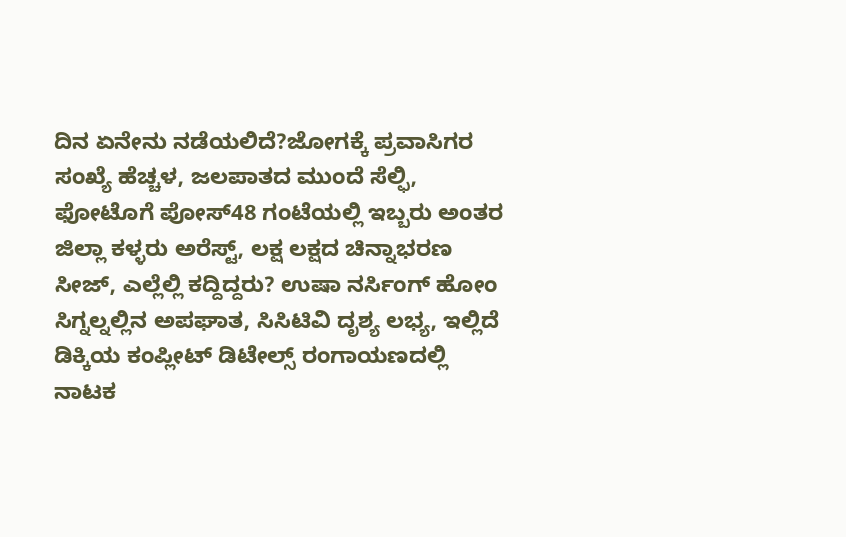ದಿನ ಏನೇನು ನಡೆಯಲಿದೆ?ಜೋಗಕ್ಕೆ ಪ್ರವಾಸಿಗರ ಸಂಖ್ಯೆ ಹೆಚ್ಚಳ, ಜಲಪಾತದ ಮುಂದೆ ಸೆಲ್ಫಿ, ಫೋಟೊಗೆ ಪೋಸ್48 ಗಂಟೆಯಲ್ಲಿ ಇಬ್ಬರು ಅಂತರ ಜಿಲ್ಲಾ ಕಳ್ಳರು ಅರೆಸ್ಟ್, ಲಕ್ಷ ಲಕ್ಷದ ಚಿನ್ನಾಭರಣ ಸೀಜ್, ಎಲ್ಲೆಲ್ಲಿ ಕದ್ದಿದ್ದರು? ಉಷಾ ನರ್ಸಿಂಗ್ ಹೋಂ ಸಿಗ್ನಲ್ನಲ್ಲಿನ ಅಪಘಾತ, ಸಿಸಿಟಿವಿ ದೃಶ್ಯ ಲಭ್ಯ, ಇಲ್ಲಿದೆ ಡಿಕ್ಕಿಯ ಕಂಪ್ಲೀಟ್ ಡಿಟೇಲ್ಸ್ ರಂಗಾಯಣದಲ್ಲಿ ನಾಟಕ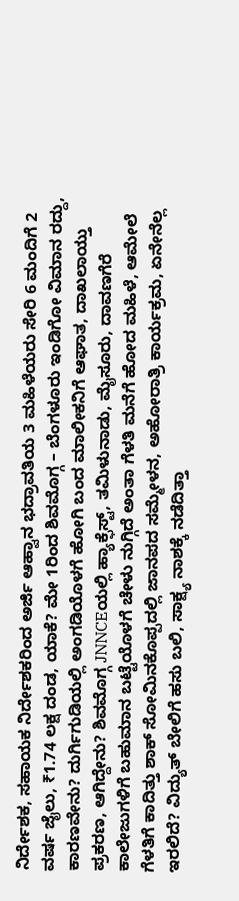ನಿರ್ದೇಶಕ, ಸಹಾಯಕ ನಿರ್ದೇಶಕರಿಂದ ಅರ್ಜಿ ಆಹ್ವಾನ ಭದ್ರಾವತಿಯ 3 ಮಹಿಳೆಯರು ಸೇರಿ 6 ಮಂದಿಗೆ 2 ವರ್ಷ ಜೈಲು, ₹1.74 ಲಕ್ಷ ದಂಡ, ಯಾಕೆ? ಮೇ 1ರಿಂದ ಶಿವಮೊಗ್ಗ – ಬೆಂಗಳೂರು ಇಂಡಿಗೋ ವಿಮಾನ ರದ್ದು, ಕಾರಣವೇನು? ದುರ್ಗಿಗುಡಿಯಲ್ಲಿ ಅಂಗಡಿಯೊಳಗೆ ಹೋಗಿ ಬಂದ ಮಾಲೀಕನಿಗೆ ಆಘಾತ, ದಾಖಲಾಯ್ತು ಪ್ರಕರಣ, ಆಗಿದ್ದೇನು? ಶಿವಮೊಗ್ಗ JNNCEಯಲ್ಲಿ ಹ್ಯಾಕ್ಫೆಸ್ಟ್, ತಮಿಳುನಾಡು, ಮೈಸೂರು, ದಾವಣಗೆರೆ ಕಾಲೇಜುಗಳಿಗೆ ಬಹುಮಾನ ಬಟ್ಟೆಯೊಳಗೆ ಚೇಳು ನುಗ್ಗಿದೆ ಅಂತಾ ಗೆಳತಿ ಮನೆಗೆ ಹೋದ ಮಹಿಳೆ, ಆಮೇಲೆ ಗೆಳತಿಗೆ ಕಾದಿತ್ತು ಶಾಕ್ ಸೋಮಿನಕೊಪ್ಪದಲ್ಲಿ ಜಾನಪದ ಸಮ್ಮೇಳನ, ಅಹೋರಾತ್ರಿ ಕಾರ್ಯಕ್ರಮ, ಏನೇನೆಲ್ಲ ಇರಲಿದೆ? ವಿದ್ಯುತ್ ಬೇಲಿಗೆ ಹಸು ಬಲಿ, ಸಾಕ್ಷ್ಯ ನಾಶಕ್ಕೆ ನಡೆದಿತ್ತಾ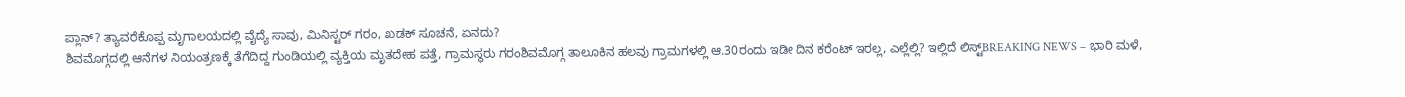ಪ್ಲಾನ್? ತ್ಯಾವರೆಕೊಪ್ಪ ಮೃಗಾಲಯದಲ್ಲಿ ವೈದ್ಯೆ ಸಾವು, ಮಿನಿಸ್ಟರ್ ಗರಂ, ಖಡಕ್ ಸೂಚನೆ, ಏನದು?
ಶಿವಮೊಗ್ಗದಲ್ಲಿ ಆನೆಗಳ ನಿಯಂತ್ರಣಕ್ಕೆ ತೆಗೆದಿದ್ದ ಗುಂಡಿಯಲ್ಲಿ ವ್ಯಕ್ತಿಯ ಮೃತದೇಹ ಪತ್ತೆ, ಗ್ರಾಮಸ್ಥರು ಗರಂಶಿವಮೊಗ್ಗ ತಾಲೂಕಿನ ಹಲವು ಗ್ರಾಮಗಳಲ್ಲಿ ಆ.30ರಂದು ಇಡೀ ದಿನ ಕರೆಂಟ್ ಇರಲ್ಲ, ಎಲ್ಲೆಲ್ಲಿ? ಇಲ್ಲಿದೆ ಲಿಸ್ಟ್BREAKING NEWS – ಭಾರಿ ಮಳೆ,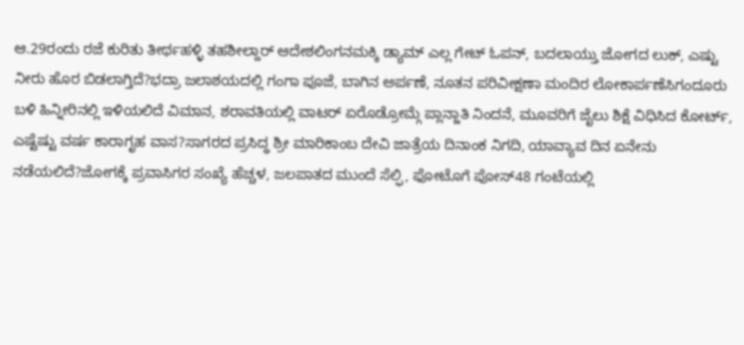ಆ.29ರಂದು ರಜೆ ಕುರಿತು ತೀರ್ಥಹಳ್ಳಿ ತಹಶೀಲ್ದಾರ್ ಆದೇಶಲಿಂಗನಮಕ್ಕಿ ಡ್ಯಾಮ್ ಎಲ್ಲ ಗೇಟ್ ಓಪನ್, ಬದಲಾಯ್ತು ಜೋಗದ ಲುಕ್, ಎಷ್ಟು ನೀರು ಹೊರ ಬಿಡಲಾಗ್ತಿದೆ?ಭದ್ರಾ ಜಲಾಶಯದಲ್ಲಿ ಗಂಗಾ ಪೂಜೆ, ಬಾಗಿನ ಅರ್ಪಣೆ, ನೂತನ ಪರಿವೀಕ್ಷಣಾ ಮಂದಿರ ಲೋಕಾರ್ಪಣೆಸಿಗಂದೂರು ಬಳಿ ಹಿನ್ನೀರಿನಲ್ಲಿ ಇಳಿಯಲಿದೆ ವಿಮಾನ, ಶರಾವತಿಯಲ್ಲಿ ವಾಟರ್ ಏರೊಡ್ರೋಮ್ಗೆ ಪ್ಲಾನ್ಜಾತಿ ನಿಂದನೆ, ಮೂವರಿಗೆ ಜೈಲು ಶಿಕ್ಷೆ ವಿಧಿಸಿದ ಕೋರ್ಟ್, ಎಷ್ಟೆಷ್ಟು ವರ್ಷ ಕಾರಾಗೃಹ ವಾಸ?ಸಾಗರದ ಪ್ರಸಿದ್ಧ ಶ್ರೀ ಮಾರಿಕಾಂಬ ದೇವಿ ಜಾತ್ರೆಯ ದಿನಾಂಕ ನಿಗದಿ, ಯಾವ್ಯಾವ ದಿನ ಏನೇನು ನಡೆಯಲಿದೆ?ಜೋಗಕ್ಕೆ ಪ್ರವಾಸಿಗರ ಸಂಖ್ಯೆ ಹೆಚ್ಚಳ, ಜಲಪಾತದ ಮುಂದೆ ಸೆಲ್ಫಿ, ಫೋಟೊಗೆ ಪೋಸ್48 ಗಂಟೆಯಲ್ಲಿ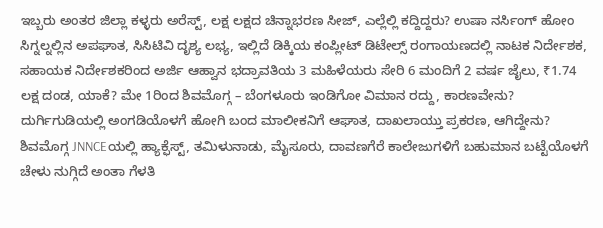ಇಬ್ಬರು ಅಂತರ ಜಿಲ್ಲಾ ಕಳ್ಳರು ಅರೆಸ್ಟ್, ಲಕ್ಷ ಲಕ್ಷದ ಚಿನ್ನಾಭರಣ ಸೀಜ್, ಎಲ್ಲೆಲ್ಲಿ ಕದ್ದಿದ್ದರು? ಉಷಾ ನರ್ಸಿಂಗ್ ಹೋಂ ಸಿಗ್ನಲ್ನಲ್ಲಿನ ಅಪಘಾತ, ಸಿಸಿಟಿವಿ ದೃಶ್ಯ ಲಭ್ಯ, ಇಲ್ಲಿದೆ ಡಿಕ್ಕಿಯ ಕಂಪ್ಲೀಟ್ ಡಿಟೇಲ್ಸ್ ರಂಗಾಯಣದಲ್ಲಿ ನಾಟಕ ನಿರ್ದೇಶಕ, ಸಹಾಯಕ ನಿರ್ದೇಶಕರಿಂದ ಅರ್ಜಿ ಆಹ್ವಾನ ಭದ್ರಾವತಿಯ 3 ಮಹಿಳೆಯರು ಸೇರಿ 6 ಮಂದಿಗೆ 2 ವರ್ಷ ಜೈಲು, ₹1.74 ಲಕ್ಷ ದಂಡ, ಯಾಕೆ? ಮೇ 1ರಿಂದ ಶಿವಮೊಗ್ಗ – ಬೆಂಗಳೂರು ಇಂಡಿಗೋ ವಿಮಾನ ರದ್ದು, ಕಾರಣವೇನು? ದುರ್ಗಿಗುಡಿಯಲ್ಲಿ ಅಂಗಡಿಯೊಳಗೆ ಹೋಗಿ ಬಂದ ಮಾಲೀಕನಿಗೆ ಆಘಾತ, ದಾಖಲಾಯ್ತು ಪ್ರಕರಣ, ಆಗಿದ್ದೇನು? ಶಿವಮೊಗ್ಗ JNNCEಯಲ್ಲಿ ಹ್ಯಾಕ್ಫೆಸ್ಟ್, ತಮಿಳುನಾಡು, ಮೈಸೂರು, ದಾವಣಗೆರೆ ಕಾಲೇಜುಗಳಿಗೆ ಬಹುಮಾನ ಬಟ್ಟೆಯೊಳಗೆ ಚೇಳು ನುಗ್ಗಿದೆ ಅಂತಾ ಗೆಳತಿ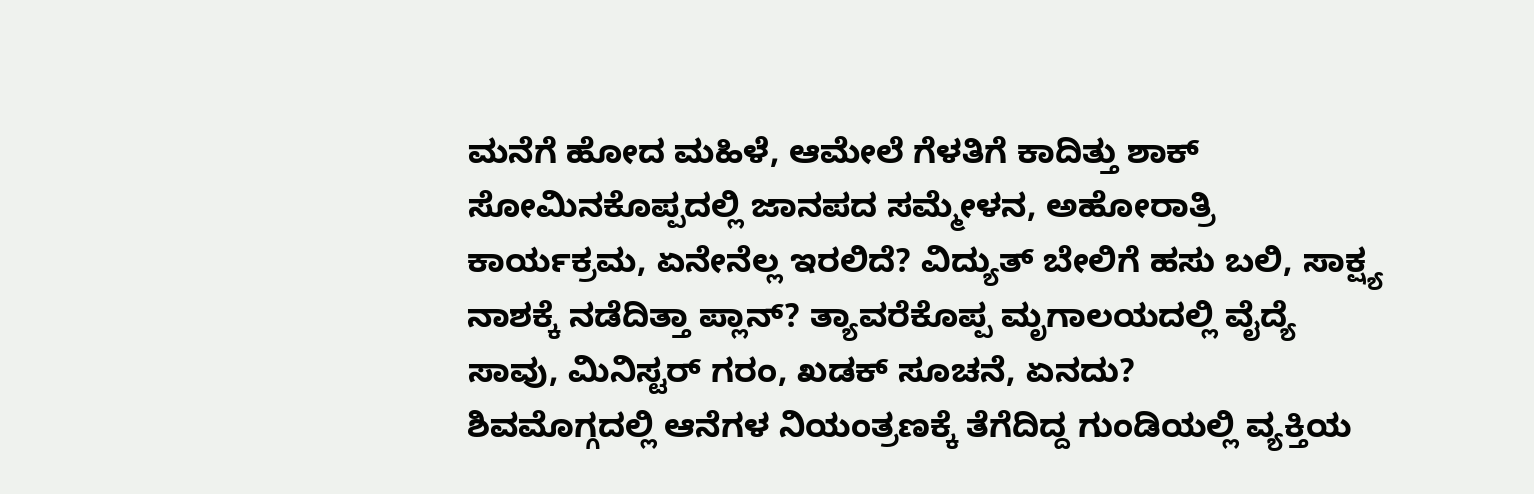ಮನೆಗೆ ಹೋದ ಮಹಿಳೆ, ಆಮೇಲೆ ಗೆಳತಿಗೆ ಕಾದಿತ್ತು ಶಾಕ್ ಸೋಮಿನಕೊಪ್ಪದಲ್ಲಿ ಜಾನಪದ ಸಮ್ಮೇಳನ, ಅಹೋರಾತ್ರಿ ಕಾರ್ಯಕ್ರಮ, ಏನೇನೆಲ್ಲ ಇರಲಿದೆ? ವಿದ್ಯುತ್ ಬೇಲಿಗೆ ಹಸು ಬಲಿ, ಸಾಕ್ಷ್ಯ ನಾಶಕ್ಕೆ ನಡೆದಿತ್ತಾ ಪ್ಲಾನ್? ತ್ಯಾವರೆಕೊಪ್ಪ ಮೃಗಾಲಯದಲ್ಲಿ ವೈದ್ಯೆ ಸಾವು, ಮಿನಿಸ್ಟರ್ ಗರಂ, ಖಡಕ್ ಸೂಚನೆ, ಏನದು?
ಶಿವಮೊಗ್ಗದಲ್ಲಿ ಆನೆಗಳ ನಿಯಂತ್ರಣಕ್ಕೆ ತೆಗೆದಿದ್ದ ಗುಂಡಿಯಲ್ಲಿ ವ್ಯಕ್ತಿಯ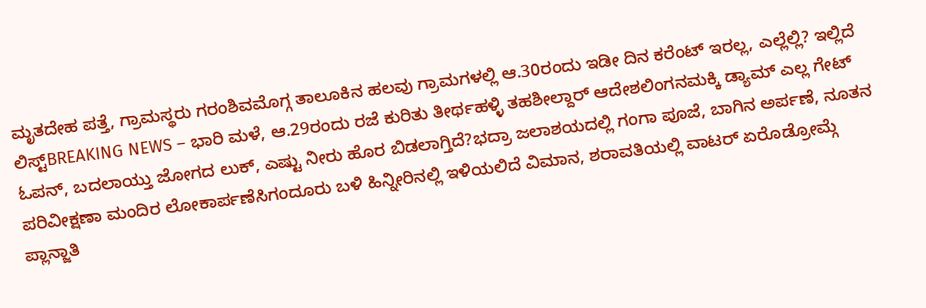ಮೃತದೇಹ ಪತ್ತೆ, ಗ್ರಾಮಸ್ಥರು ಗರಂಶಿವಮೊಗ್ಗ ತಾಲೂಕಿನ ಹಲವು ಗ್ರಾಮಗಳಲ್ಲಿ ಆ.30ರಂದು ಇಡೀ ದಿನ ಕರೆಂಟ್ ಇರಲ್ಲ, ಎಲ್ಲೆಲ್ಲಿ? ಇಲ್ಲಿದೆ ಲಿಸ್ಟ್BREAKING NEWS – ಭಾರಿ ಮಳೆ, ಆ.29ರಂದು ರಜೆ ಕುರಿತು ತೀರ್ಥಹಳ್ಳಿ ತಹಶೀಲ್ದಾರ್ ಆದೇಶಲಿಂಗನಮಕ್ಕಿ ಡ್ಯಾಮ್ ಎಲ್ಲ ಗೇಟ್ ಓಪನ್, ಬದಲಾಯ್ತು ಜೋಗದ ಲುಕ್, ಎಷ್ಟು ನೀರು ಹೊರ ಬಿಡಲಾಗ್ತಿದೆ?ಭದ್ರಾ ಜಲಾಶಯದಲ್ಲಿ ಗಂಗಾ ಪೂಜೆ, ಬಾಗಿನ ಅರ್ಪಣೆ, ನೂತನ ಪರಿವೀಕ್ಷಣಾ ಮಂದಿರ ಲೋಕಾರ್ಪಣೆಸಿಗಂದೂರು ಬಳಿ ಹಿನ್ನೀರಿನಲ್ಲಿ ಇಳಿಯಲಿದೆ ವಿಮಾನ, ಶರಾವತಿಯಲ್ಲಿ ವಾಟರ್ ಏರೊಡ್ರೋಮ್ಗೆ ಪ್ಲಾನ್ಜಾತಿ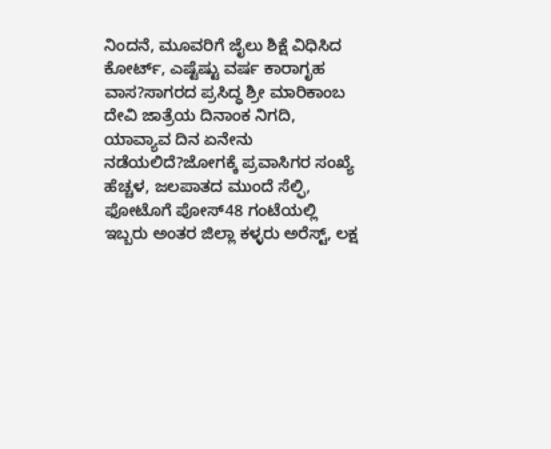ನಿಂದನೆ, ಮೂವರಿಗೆ ಜೈಲು ಶಿಕ್ಷೆ ವಿಧಿಸಿದ ಕೋರ್ಟ್, ಎಷ್ಟೆಷ್ಟು ವರ್ಷ ಕಾರಾಗೃಹ ವಾಸ?ಸಾಗರದ ಪ್ರಸಿದ್ಧ ಶ್ರೀ ಮಾರಿಕಾಂಬ ದೇವಿ ಜಾತ್ರೆಯ ದಿನಾಂಕ ನಿಗದಿ, ಯಾವ್ಯಾವ ದಿನ ಏನೇನು ನಡೆಯಲಿದೆ?ಜೋಗಕ್ಕೆ ಪ್ರವಾಸಿಗರ ಸಂಖ್ಯೆ ಹೆಚ್ಚಳ, ಜಲಪಾತದ ಮುಂದೆ ಸೆಲ್ಫಿ, ಫೋಟೊಗೆ ಪೋಸ್48 ಗಂಟೆಯಲ್ಲಿ ಇಬ್ಬರು ಅಂತರ ಜಿಲ್ಲಾ ಕಳ್ಳರು ಅರೆಸ್ಟ್, ಲಕ್ಷ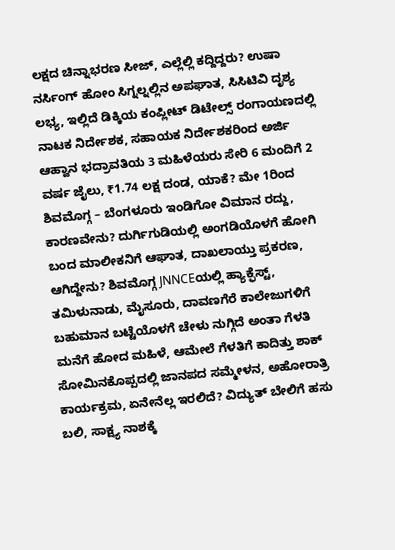ಲಕ್ಷದ ಚಿನ್ನಾಭರಣ ಸೀಜ್, ಎಲ್ಲೆಲ್ಲಿ ಕದ್ದಿದ್ದರು? ಉಷಾ ನರ್ಸಿಂಗ್ ಹೋಂ ಸಿಗ್ನಲ್ನಲ್ಲಿನ ಅಪಘಾತ, ಸಿಸಿಟಿವಿ ದೃಶ್ಯ ಲಭ್ಯ, ಇಲ್ಲಿದೆ ಡಿಕ್ಕಿಯ ಕಂಪ್ಲೀಟ್ ಡಿಟೇಲ್ಸ್ ರಂಗಾಯಣದಲ್ಲಿ ನಾಟಕ ನಿರ್ದೇಶಕ, ಸಹಾಯಕ ನಿರ್ದೇಶಕರಿಂದ ಅರ್ಜಿ ಆಹ್ವಾನ ಭದ್ರಾವತಿಯ 3 ಮಹಿಳೆಯರು ಸೇರಿ 6 ಮಂದಿಗೆ 2 ವರ್ಷ ಜೈಲು, ₹1.74 ಲಕ್ಷ ದಂಡ, ಯಾಕೆ? ಮೇ 1ರಿಂದ ಶಿವಮೊಗ್ಗ – ಬೆಂಗಳೂರು ಇಂಡಿಗೋ ವಿಮಾನ ರದ್ದು, ಕಾರಣವೇನು? ದುರ್ಗಿಗುಡಿಯಲ್ಲಿ ಅಂಗಡಿಯೊಳಗೆ ಹೋಗಿ ಬಂದ ಮಾಲೀಕನಿಗೆ ಆಘಾತ, ದಾಖಲಾಯ್ತು ಪ್ರಕರಣ, ಆಗಿದ್ದೇನು? ಶಿವಮೊಗ್ಗ JNNCEಯಲ್ಲಿ ಹ್ಯಾಕ್ಫೆಸ್ಟ್, ತಮಿಳುನಾಡು, ಮೈಸೂರು, ದಾವಣಗೆರೆ ಕಾಲೇಜುಗಳಿಗೆ ಬಹುಮಾನ ಬಟ್ಟೆಯೊಳಗೆ ಚೇಳು ನುಗ್ಗಿದೆ ಅಂತಾ ಗೆಳತಿ ಮನೆಗೆ ಹೋದ ಮಹಿಳೆ, ಆಮೇಲೆ ಗೆಳತಿಗೆ ಕಾದಿತ್ತು ಶಾಕ್ ಸೋಮಿನಕೊಪ್ಪದಲ್ಲಿ ಜಾನಪದ ಸಮ್ಮೇಳನ, ಅಹೋರಾತ್ರಿ ಕಾರ್ಯಕ್ರಮ, ಏನೇನೆಲ್ಲ ಇರಲಿದೆ? ವಿದ್ಯುತ್ ಬೇಲಿಗೆ ಹಸು ಬಲಿ, ಸಾಕ್ಷ್ಯ ನಾಶಕ್ಕೆ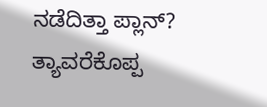ನಡೆದಿತ್ತಾ ಪ್ಲಾನ್? ತ್ಯಾವರೆಕೊಪ್ಪ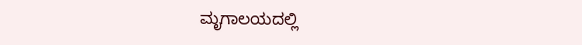ಮೃಗಾಲಯದಲ್ಲಿ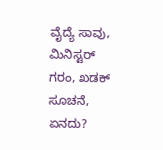ವೈದ್ಯೆ ಸಾವು, ಮಿನಿಸ್ಟರ್ ಗರಂ, ಖಡಕ್ ಸೂಚನೆ, ಏನದು?